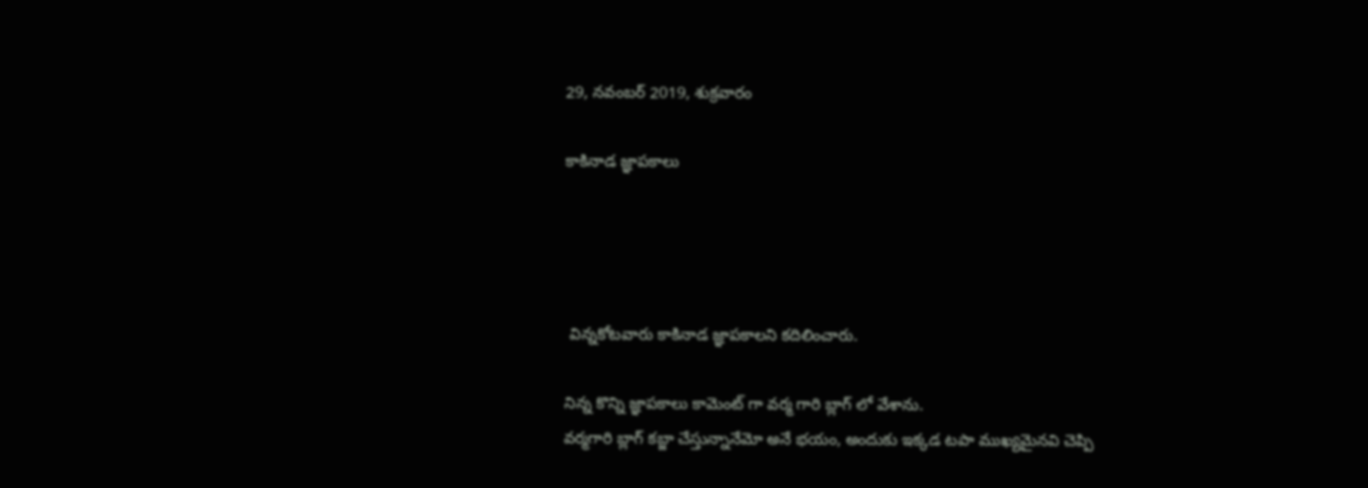29, నవంబర్ 2019, శుక్రవారం

కాకినాడ జ్ఞాపకాలు




 విన్నకోటవారు కాకినాడ జ్ఞాపకాలని కదిలించారు.

నిన్న కొన్ని జ్ఞాపకాలు కామెంట్ గా వర్మ గారి బ్లాగ్ లో వేశాను.
వర్మగారి బ్లాగ్ కబ్జా చేస్తున్నానేమో అనే భయం, అందుకు ఇక్కడ టపా ముఖ్యమైనవి చెప్పి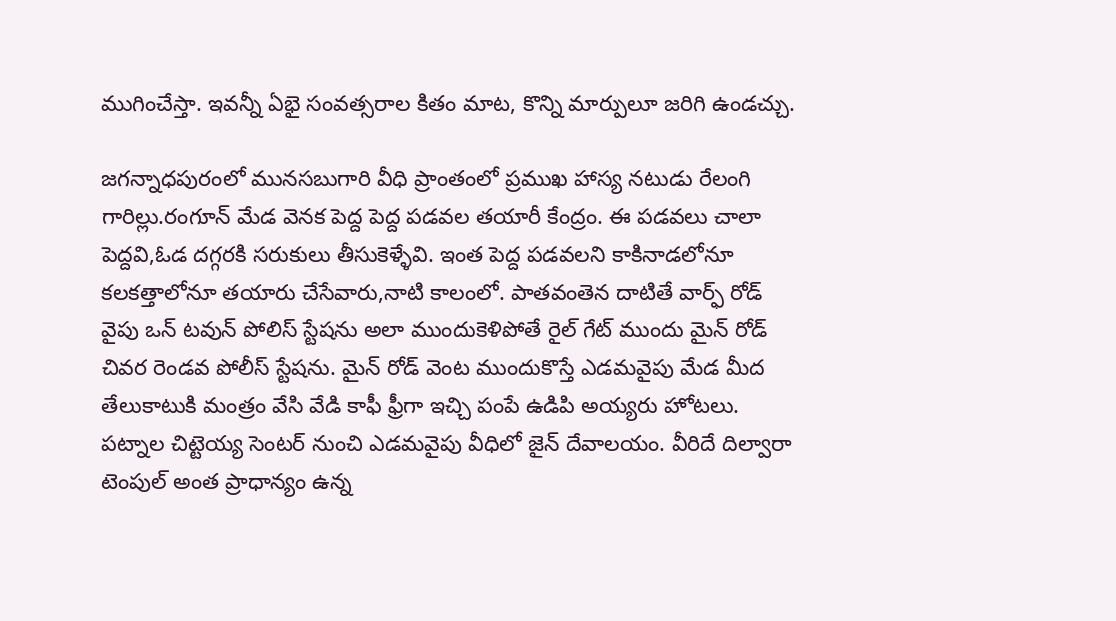ముగించేస్తా. ఇవన్నీ ఏభై సంవత్సరాల కితం మాట, కొన్ని మార్పులూ జరిగి ఉండచ్చు.

జగన్నాధపురంలో మునసబుగారి వీధి ప్రాంతంలో ప్రముఖ హాస్య నటుడు రేలంగి గారిల్లు.రంగూన్ మేడ వెనక పెద్ద పెద్ద పడవల తయారీ కేంద్రం. ఈ పడవలు చాలా పెద్దవి,ఓడ దగ్గరకి సరుకులు తీసుకెళ్ళేవి. ఇంత పెద్ద పడవలని కాకినాడలోనూ కలకత్తాలోనూ తయారు చేసేవారు,నాటి కాలంలో. పాతవంతెన దాటితే వార్ఫ్ రోడ్ వైపు ఒన్ టవున్ పోలిస్ స్టేషను అలా ముందుకెళిపోతే రైల్ గేట్ ముందు మైన్ రోడ్ చివర రెండవ పోలీస్ స్టేషను. మైన్ రోడ్ వెంట ముందుకొస్తే ఎడమవైపు మేడ మీద తేలుకాటుకి మంత్రం వేసి వేడి కాఫీ ఫ్రీగా ఇచ్చి పంపే ఉడిపి అయ్యరు హోటలు. పట్నాల చిట్టెయ్య సెంటర్ నుంచి ఎడమవైపు వీధిలో జైన్ దేవాలయం. వీరిదే దిల్వారా టెంపుల్ అంత ప్రాధాన్యం ఉన్న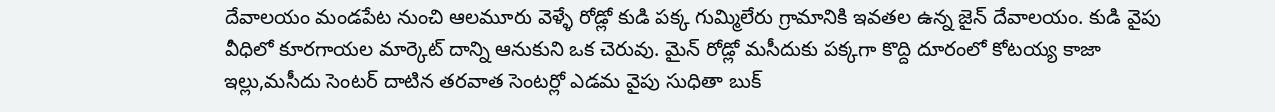దేవాలయం మండపేట నుంచి ఆలమూరు వెళ్ళే రోడ్లో కుడి పక్క గుమ్మిలేరు గ్రామానికి ఇవతల ఉన్న జైన్ దేవాలయం. కుడి వైపు వీధిలో కూరగాయల మార్కెట్ దాన్ని ఆనుకుని ఒక చెరువు. మైన్ రోడ్లో మసీదుకు పక్కగా కొద్ది దూరంలో కోటయ్య కాజా ఇల్లు,మసీదు సెంటర్ దాటిన తరవాత సెంటర్లో ఎడమ వైపు సుధితా బుక్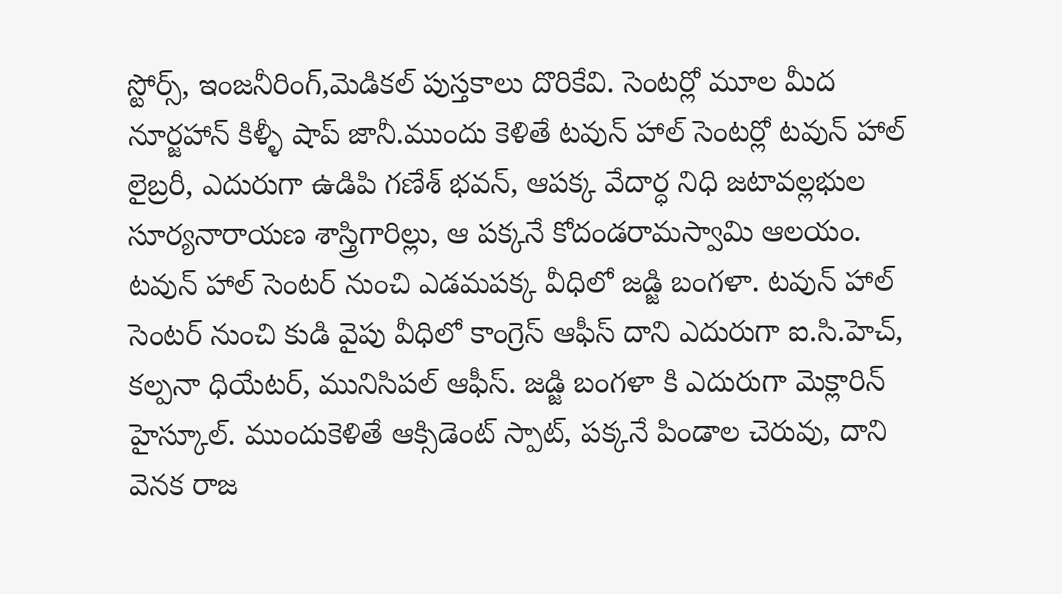స్టోర్స్, ఇంజనీరింగ్,మెడికల్ పుస్తకాలు దొరికేవి. సెంటర్లో మూల మీద నూర్జహాన్ కిళ్ళీ షాప్ జానీ.ముందు కెళితే టవున్ హాల్ సెంటర్లో టవున్ హాల్ లైబ్రరీ, ఎదురుగా ఉడిపి గణేశ్ భవన్, ఆపక్క వేదార్ధ నిధి జటావల్లభుల సూర్యనారాయణ శాస్త్రిగారిల్లు, ఆ పక్కనే కోదండరామస్వామి ఆలయం. టవున్ హాల్ సెంటర్ నుంచి ఎడమపక్క వీధిలో జడ్జి బంగళా. టవున్ హాల్ సెంటర్ నుంచి కుడి వైపు వీధిలో కాంగ్రెస్ ఆఫీస్ దాని ఎదురుగా ఐ.సి.హెచ్, కల్పనా ధియేటర్, మునిసిపల్ ఆఫీస్. జడ్జి బంగళా కి ఎదురుగా మెక్లారిన్ హైస్కూల్. ముందుకెళితే ఆక్సిడెంట్ స్పాట్, పక్కనే పిండాల చెరువు, దాని వెనక రాజ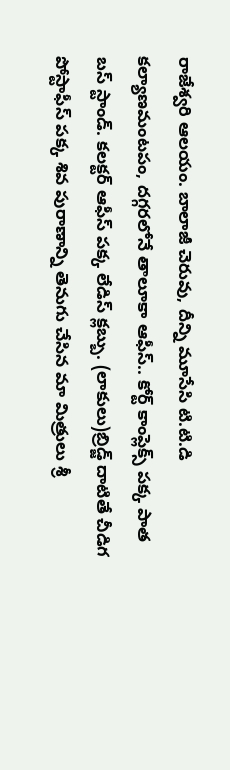రాజేశ్వరి ఆలయం. బాలాజీ చెరువు, దీన్ని మూసేసి టి.టి.డి కల్యాణమంటపం, దగ్గరలోనే తాలూకా ఆఫీస్.. కోర్ట్ కాంప్లెక్స్ పక్క పాత బస్ స్టాండ్. కలక్టర్ ఆఫీస్ పక్క లేడిస్ క్లబ్బు. (లాకులు)బ్రిడ్జ్ దాటితే చీడిగ పోస్టాఫీస్ పక్క శివ పురాణాన్ని తెనుగు చేసిన మా మిత్రులు శ్రీ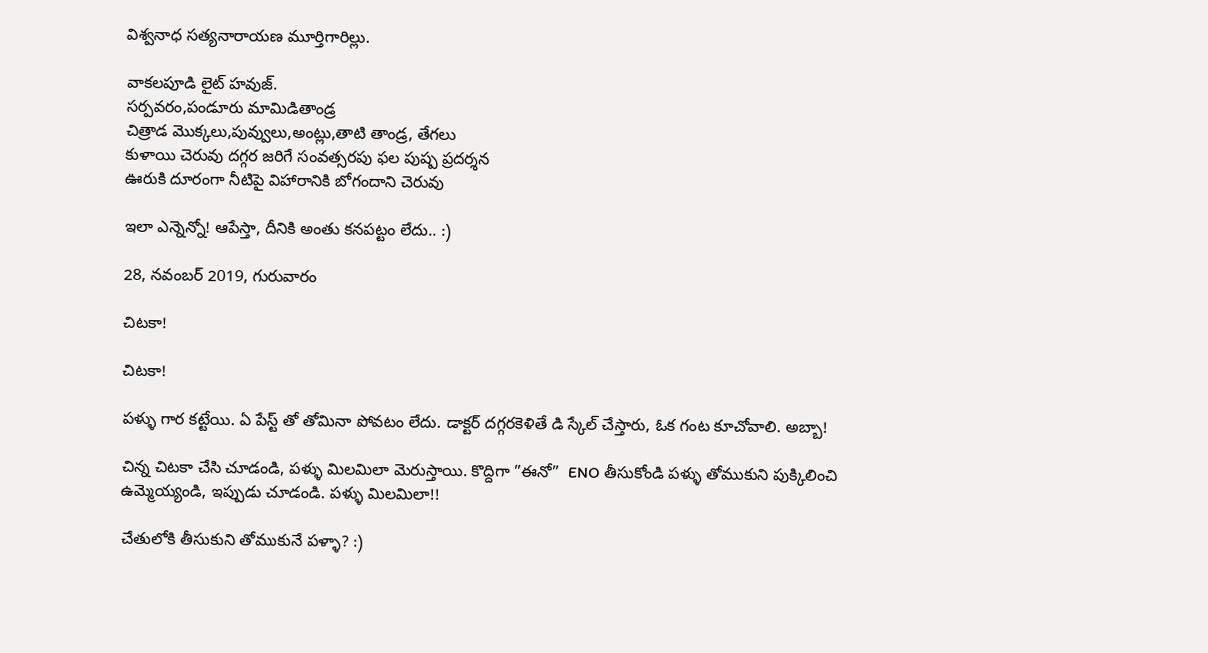విశ్వనాధ సత్యనారాయణ మూర్తిగారిల్లు.

వాకలపూడి లైట్ హవుజ్.
సర్పవరం,పండూరు మామిడితాండ్ర
చిత్రాడ మొక్కలు,పువ్వులు,అంట్లు,తాటి తాండ్ర, తేగలు
కుళాయి చెరువు దగ్గర జరిగే సంవత్సరపు ఫల పుష్ప ప్రదర్శన
ఊరుకి దూరంగా నీటిపై విహారానికి బోగందాని చెరువు

ఇలా ఎన్నెన్నో! ఆపేస్తా, దీనికి అంతు కనపట్టం లేదు.. :)

28, నవంబర్ 2019, గురువారం

చిటకా!

చిటకా!

పళ్ళు గార కట్టేయి. ఏ పేస్ట్ తో తోమినా పోవటం లేదు. డాక్టర్ దగ్గరకెళితే డి స్కేల్ చేస్తారు, ఓక గంట కూచోవాలి. అబ్బా!

చిన్న చిటకా చేసి చూడండి, పళ్ళు మిలమిలా మెరుస్తాయి. కొద్దిగా ”ఈనో”  ENO తీసుకోండి పళ్ళు తోముకుని పుక్కిలించి ఉమ్మెయ్యండి, ఇప్పుడు చూడండి. పళ్ళు మిలమిలా!!

చేతులోకి తీసుకుని తోముకునే పళ్ళా? :)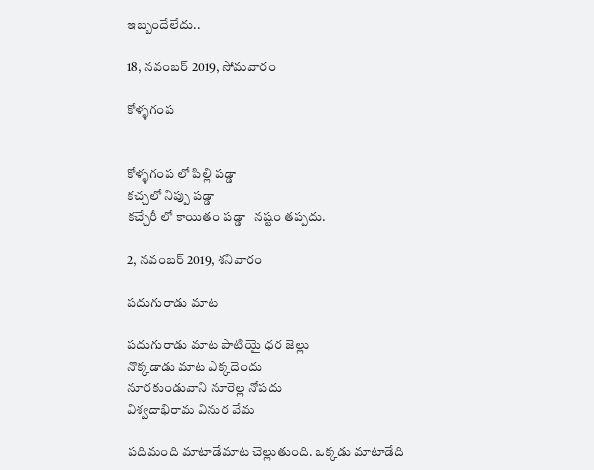ఇబ్బందేలేదు..

18, నవంబర్ 2019, సోమవారం

కోళ్ళగంప


కోళ్ళగంప లో పిల్లి పడ్డా
కచ్చలో నిప్పు పడ్డా
కచ్చేరీ లో కాయితం పడ్డా   నష్టం తప్పదు.

2, నవంబర్ 2019, శనివారం

పదుగురాడు మాట

పదుగురాడు మాట పాటియై ధర జెల్లు
నొక్కడాడు మాట ఎక్కదెందు
నూరకుండువాని నూరెల్ల నోపదు
విశ్వదాభిరామ వినుర వేమ

పదిమంది మాటాడేమాట చెల్లుతుంది. ఒక్కడు మాటాడేది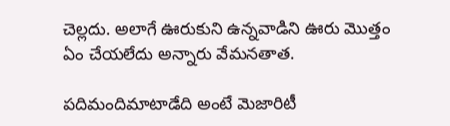చెల్లదు. అలాగే ఊరుకుని ఉన్నవాడిని ఊరు మొత్తం ఏం చేయలేదు అన్నారు వేమనతాత.

పదిమందిమాటాడేది అంటే మెజారిటీ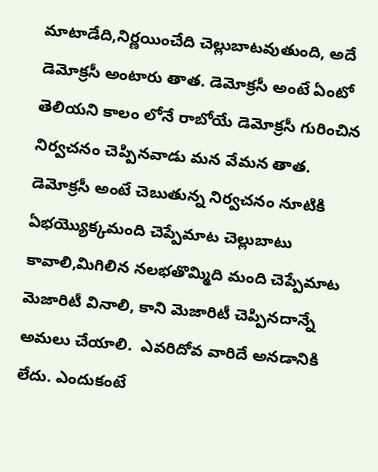మాటాడేది,నిర్ణయించేది చెల్లుబాటవుతుంది, అదే డెమోక్రసీ అంటారు తాత. డెమోక్రసీ అంటే ఏంటో తెలియని కాలం లోనే రాబోయే డెమోక్రసీ గురించిన నిర్వచనం చెప్పినవాడు మన వేమన తాత. డెమోక్రసీ అంటే చెబుతున్న నిర్వచనం నూటికి ఏభయ్యొక్కమంది చెప్పేమాట చెల్లుబాటు కావాలి,మిగిలిన నలభతొమ్మిది మంది చెప్పేమాట మెజారిటీ వినాలి, కాని మెజారిటీ చెప్పినదాన్నే అమలు చేయాలి.  ఎవరిదోవ వారిదే అనడానికి లేదు. ఎందుకంటే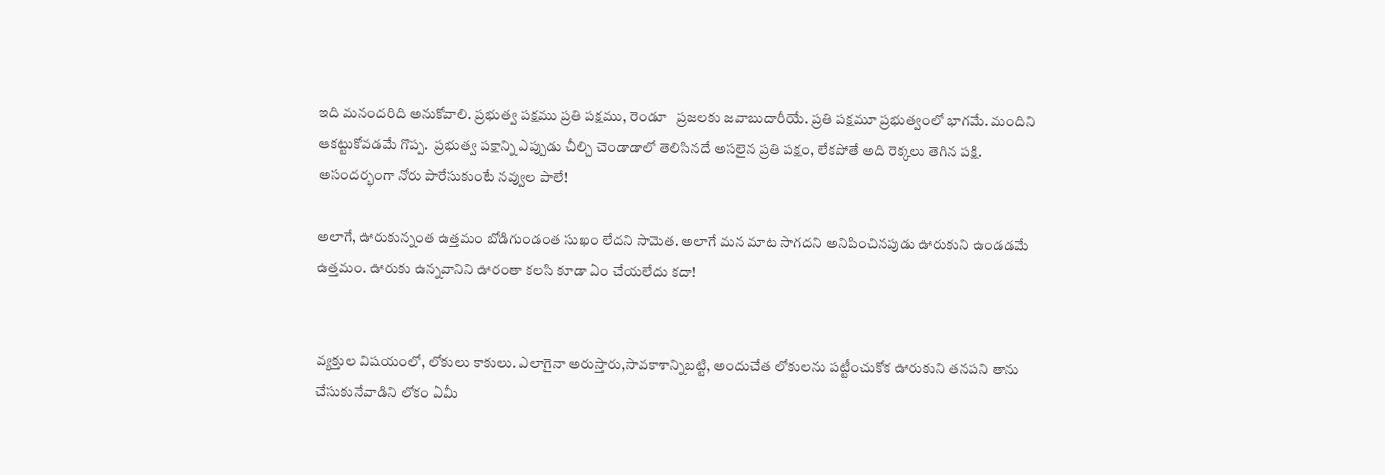ఇది మనందరిది అనుకోవాలి. ప్రభుత్వ పక్షము ప్రతి పక్షము, రెండూ   ప్రజలకు జవాబుదారీయే. ప్రతి పక్షమూ ప్రభుత్వంలో భాగమే. మందిని ఆకట్టుకోవడమే గొప్ప.  ప్రభుత్వ పక్షాన్ని ఎప్పుడు చీల్చి చెండాడాలో తెలిసినదే అసలైన ప్రతి పక్షం, లేకపోతే అది రెక్కలు తెగిన పక్షి. అసందర్భంగా నోరు పారేసుకుంటే నవ్వుల పాలే!

అలాగే, ఊరుకున్నంత ఉత్తమం బోడిగుండంత సుఖం లేదని సామెత. అలాగే మన మాట సాగదని అనిపించినపుడు ఊరుకుని ఉండడమే ఉత్తమం. ఊరుకు ఉన్నవానిని ఊరంతా కలసి కూడా ఏం చేయలేదు కదా!


వ్యక్తుల విషయంలో, లోకులు కాకులు. ఎలాగైనా అరుస్తారు,సావకాశాన్నిబట్టి, అందుచేత లోకులను పట్టీంచుకోక ఊరుకుని తనపని తాను చేసుకునేవాడిని లోకం ఏమీ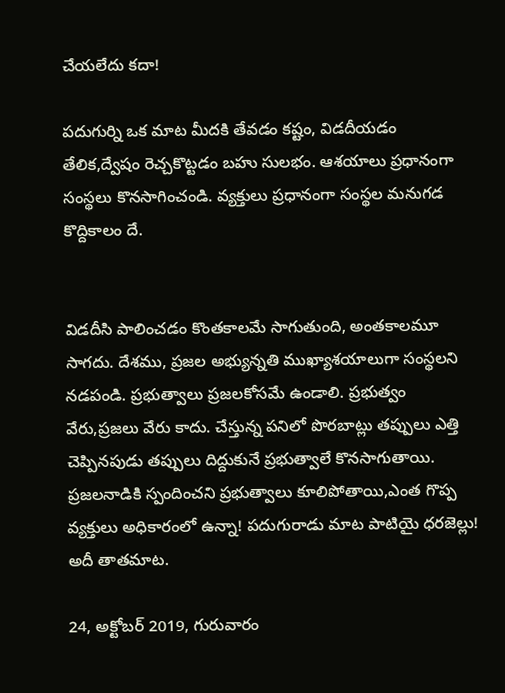చేయలేదు కదా!

పదుగుర్ని ఒక మాట మీదకి తేవడం కష్టం, విడదీయడం తేలిక,ద్వేషం రెచ్చకొట్టడం బహు సులభం. ఆశయాలు ప్రధానంగా సంస్థలు కొనసాగించండి. వ్యక్తులు ప్రధానంగా సంస్థల మనుగడ కొద్దికాలం దే.


విడదీసి పాలించడం కొంతకాలమే సాగుతుంది, అంతకాలమూ సాగదు. దేశము, ప్రజల అభ్యున్నతి ముఖ్యాశయాలుగా సంస్థలని నడపండి. ప్రభుత్వాలు ప్రజలకోసమే ఉండాలి. ప్రభుత్వం వేరు,ప్రజలు వేరు కాదు. చేస్తున్న పనిలో పొరబాట్లు తప్పులు ఎత్తి చెప్పినపుడు తప్పులు దిద్దుకునే ప్రభుత్వాలే కొనసాగుతాయి. ప్రజలనాడికి స్పందించని ప్రభుత్వాలు కూలిపోతాయి,ఎంత గొప్ప వ్యక్తులు అధికారంలో ఉన్నా! పదుగురాడు మాట పాటియై ధరజెల్లు! అదీ తాతమాట.

24, అక్టోబర్ 2019, గురువారం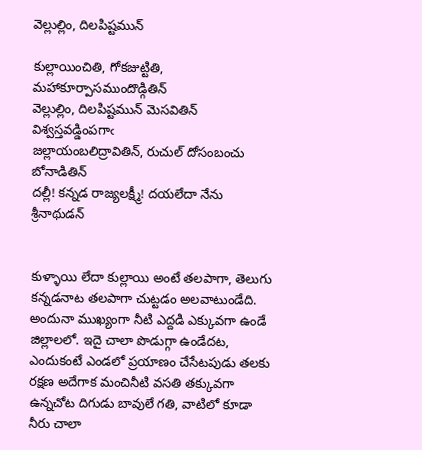వెల్లుల్లిం, దిలపిష్టమున్

కుల్లాయించితి, గోకజుట్టితి, మహాకూర్పాసముందొడ్గితిన్
వెల్లుల్లిం, దిలపిష్టమున్ మెసవితిన్ విశ్వస్తవడ్డింపగాఁ
జల్లాయంబలిద్రావితిన్, రుచుల్ దోసంబంచు బోనాడితిన్
దల్లీ! కన్నడ రాజ్యలక్ష్మీ! దయలేదా నేను శ్రీనాథుడన్


కుళ్ళాయి లేదా కుల్లాయి అంటే తలపాగా, తెలుగు కన్నడనాట తలపాగా చుట్టడం అలవాటుండేది. అందునా ముఖ్యంగా నీటి ఎద్దడి ఎక్కువగా ఉండే జిల్లాలలో. ఇదై చాలా పొడుగ్గా ఉండేదట, ఎందుకంటే ఎండలో ప్రయాణం చేసేటపుడు తలకు రక్షణ అదేగాక మంచినీటి వసతి తక్కువగా ఉన్నచోట దిగుడు బావులే గతి, వాటిలో కూడా నీరు చాలా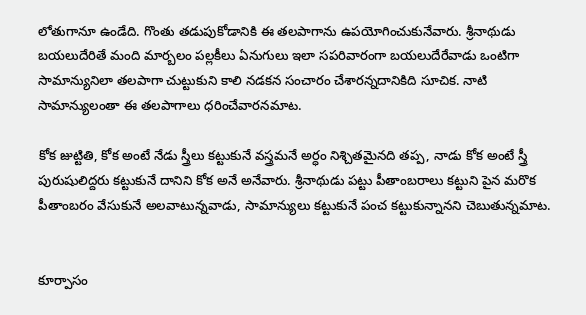లోతుగానూ ఉండేది. గొంతు తడుపుకోడానికి ఈ తలపాగాను ఉపయోగించుకునేవారు. శ్రీనాథుడు బయలుదేరితే మంది మార్బలం పల్లకీలు ఏనుగులు ఇలా సపరివారంగా బయలుదేరేవాడు ఒంటిగా సామాన్యునిలా తలపాగా చుట్టుకుని కాలి నడకన సంచారం చేశారన్నదానికిది సూచిక. నాటి సామాన్యులంతా ఈ తలపాగాలు ధరించేవారనమాట.

కోక జుట్టితి, కోక అంటే నేడు స్త్రీలు కట్టుకునే వస్త్రమనే అర్ధం నిశ్చితమైనది తప్ప, నాడు కోక అంటే స్త్రీ పురుషులిద్దరు కట్టుకునే దానిని కోక అనే అనేవారు. శ్రీనాథుడు పట్టు పీతాంబరాలు కట్టుని పైన మరొక పీతాంబరం వేసుకునే అలవాటున్నవాడు, సామాన్యులు కట్టుకునే పంచ కట్టుకున్నానని చెబుతున్నమాట.


కూర్పాసం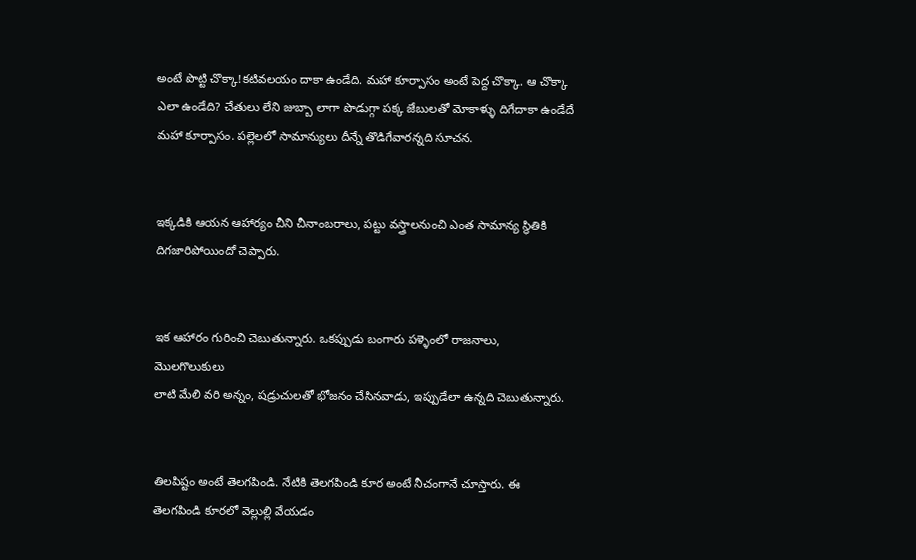అంటే పొట్టి చొక్కా!కటివలయం దాకా ఉండేది. మహా కూర్పాసం అంటే పెద్ద చొక్కా. ఆ చొక్కా ఎలా ఉండేది? చేతులు లేని జుబ్బా లాగా పొడుగ్గా పక్క జేబులతో మోకాళ్ళు దిగేదాకా ఉండేదే మహా కూర్పాసం. పల్లెలలో సామాన్యులు దీన్నే తొడిగేవారన్నది సూచన.


ఇక్కడికి ఆయన ఆహార్యం చీని చీనాంబరాలు, పట్టు వస్త్రాలనుంచి ఎంత సామాన్య స్థితికి దిగజారిపోయిందో చెప్పారు.


ఇక ఆహారం గురించి చెబుతున్నారు. ఒకప్పుడు బంగారు పళ్ళెంలో రాజనాలు, మొలగొలుకులు
లాటి మేలి వరి అన్నం, షడ్రుచులతో భోజనం చేసినవాడు, ఇప్పుడేలా ఉన్నది చెబుతున్నారు.


తిలపిష్టం అంటే తెలగపిండి. నేటికి తెలగపిండి కూర అంటే నీచంగానే చూస్తారు. ఈ తెలగపిండి కూరలో వెల్లుల్లి వేయడం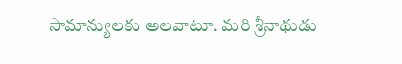సామాన్యులకు అలవాటూ. మరి శ్రీనాథుడు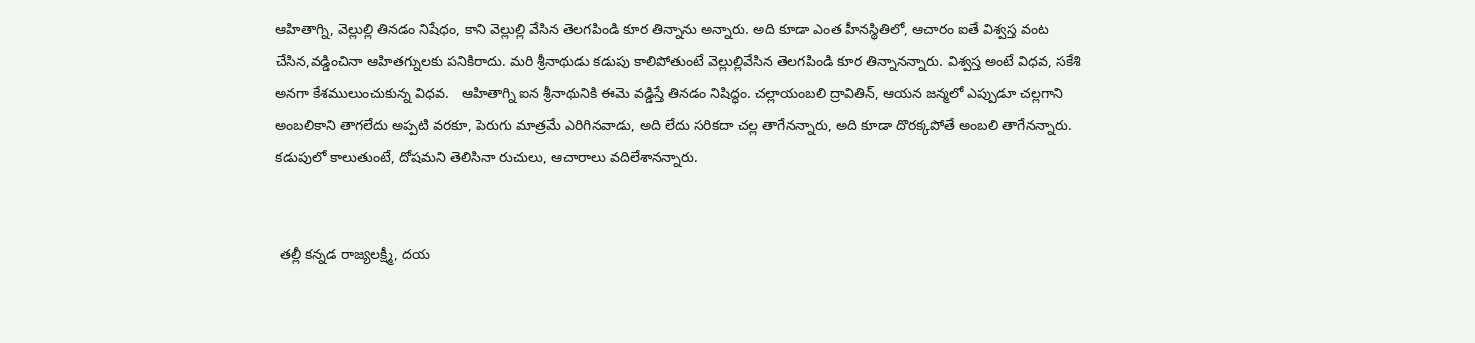ఆహితాగ్ని, వెల్లుల్లి తినడం నిషేధం, కాని వెల్లుల్లి వేసిన తెలగపిండి కూర తిన్నాను అన్నారు. అది కూడా ఎంత హీనస్థితిలో, ఆచారం ఐతే విశ్వస్త వంట చేసిన,వడ్డించినా ఆహితగ్నులకు పనికిరాదు. మరి శ్రీనాథుడు కడుపు కాలిపోతుంటే వెల్లుల్లివేసిన తెలగపిండి కూర తిన్నానన్నారు. విశ్వస్త అంటే విధవ, సకేశి అనగా కేశములుంచుకున్న విధవ.   ఆహితాగ్ని ఐన శ్రీనాథునికి ఈమె వడ్డిస్తే తినడం నిషిద్ధం. చల్లాయంబలి ద్రావితిన్, ఆయన జన్మలో ఎప్పుడూ చల్లగాని అంబలికాని తాగలేదు అప్పటి వరకూ, పెరుగు మాత్రమే ఎరిగినవాడు, అది లేదు సరికదా చల్ల తాగేనన్నారు, అది కూడా దొరక్కపోతే అంబలి తాగేనన్నారు. కడుపులో కాలుతుంటే, దోషమని తెలిసినా రుచులు, ఆచారాలు వదిలేశానన్నారు.


 తల్లీ కన్నడ రాజ్యలక్ష్మీ, దయ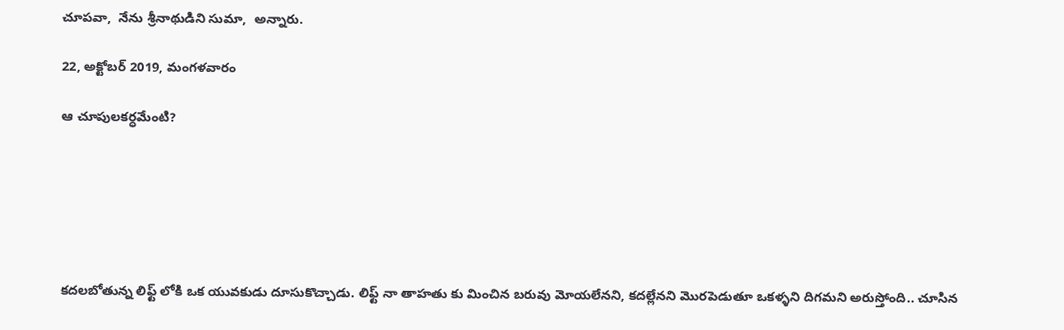చూపవా,  నేను శ్రీనాథుడిని సుమా,  అన్నారు.

22, అక్టోబర్ 2019, మంగళవారం

ఆ చూపులకర్ధమేంటి?






కదలబోతున్న లిఫ్ట్ లోకి ఒక యువకుడు దూసుకొచ్చాడు. లిఫ్ట్ నా తాహతు కు మించిన బరువు మోయలేనని, కదల్లేనని మొరపెడుతూ ఒకళ్ళని దిగమని అరుస్తోంది.. చూసిన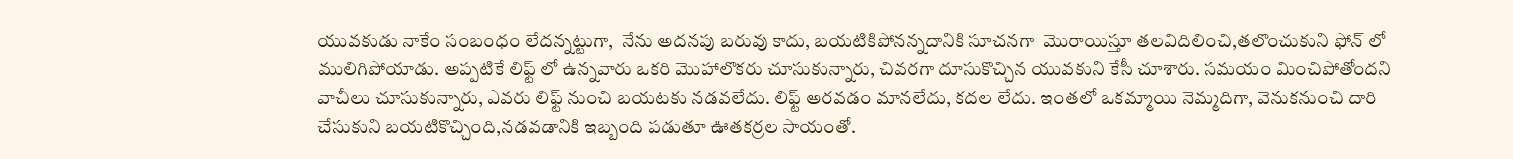యువకుడు నాకేం సంబంధం లేదన్నట్టుగా,  నేను అదనపు బరువు కాదు, బయటికిపోనన్నదానికి సూచనగా  మొరాయిస్తూ తలవిదిలించి,తలొంచుకుని ఫోన్ లో ములిగిపోయాడు. అప్పటికే లిఫ్ట్ లో ఉన్నవారు ఒకరి మొహాలొకరు చూసుకున్నారు, చివరగా దూసుకొచ్చిన యువకుని కేసీ చూశారు. సమయం మించిపోతోందని వాచీలు చూసుకున్నారు, ఎవరు లిఫ్ట్ నుంచి బయటకు నడవలేదు. లిఫ్ట్ అరవడం మానలేదు, కదల లేదు. ఇంతలో ఒకమ్మాయి నెమ్మదిగా, వెనుకనుంచి దారి చేసుకుని బయటికొచ్చింది,నడవడానికి ఇబ్బంది పడుతూ ఊతకర్రల సాయంతో.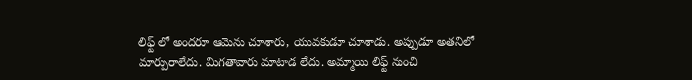లిఫ్ట్ లో అందరూ ఆమెను చూశారు, యువకుడూ చూశాడు. అప్పుడూ అతనిలో మార్పురాలేదు. మిగతావారు మాటాడ లేదు. అమ్మాయి లిఫ్ట్ నుంచి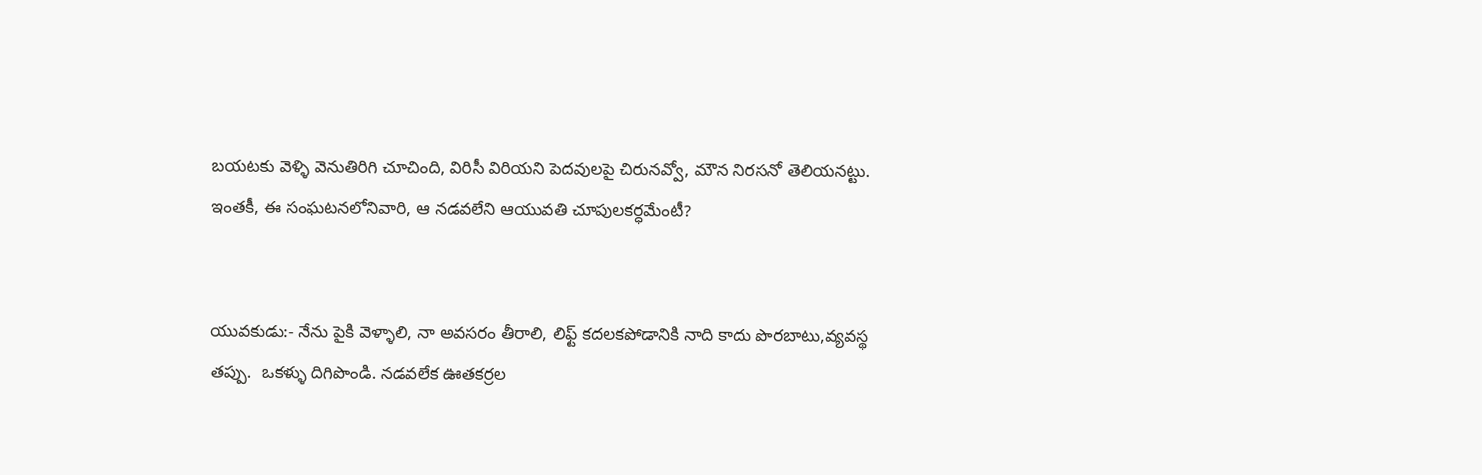బయటకు వెళ్ళి వెనుతిరిగి చూచింది, విరిసీ విరియని పెదవులపై చిరునవ్వో, మౌన నిరసనో తెలియనట్టు. ఇంతకీ, ఈ సంఘటనలోనివారి, ఆ నడవలేని ఆయువతి చూపులకర్ధమేంటీ?


యువకుడు:- నేను పైకి వెళ్ళాలి, నా అవసరం తీరాలి, లిఫ్ట్ కదలకపోడానికి నాది కాదు పొరబాటు,వ్యవస్థ తప్పు.  ఒకళ్ళు దిగిపొండి. నడవలేక ఊతకర్రల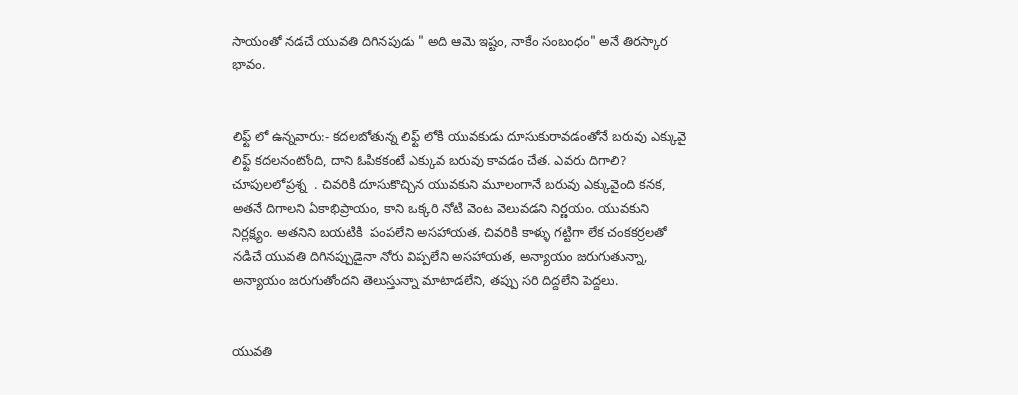సాయంతో నడచే యువతి దిగినపుడు " అది ఆమె ఇష్టం, నాకేం సంబంధం" అనే తిరస్కార భావం.


లిఫ్ట్ లో ఉన్నవారు:- కదలబోతున్న లిఫ్ట్ లోకి యువకుడు దూసుకురావడంతోనే బరువు ఎక్కువై లిఫ్ట్ కదలనంటోంది, దాని ఓపికకంటే ఎక్కువ బరువు కావడం చేత. ఎవరు దిగాలి? చూపులలోప్రశ్న  . చివరికి దూసుకొచ్చిన యువకుని మూలంగానే బరువు ఎక్కువైంది కనక, అతనే దిగాలని ఏకాభిప్రాయం, కాని ఒక్కరి నోటి వెంట వెలువడని నిర్ణయం. యువకుని నిర్లక్ష్యం. అతనిని బయటికి  పంపలేని అసహాయత. చివరికి కాళ్ళు గట్టిగా లేక చంకకర్రలతో నడిచే యువతి దిగినప్పుడైనా నోరు విప్పలేని అసహాయత, అన్యాయం జరుగుతున్నా,  అన్యాయం జరుగుతోందని తెలుస్తున్నా మాటాడలేని, తప్పు సరి దిద్దలేని పెద్దలు.


యువతి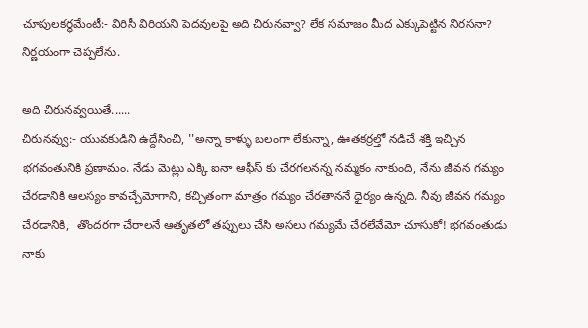చూపులకర్ధమేంటీ:- విరిసీ విరియని పెదవులపై అది చిరునవ్వా? లేక సమాజం మీద ఎక్కుపెట్టిన నిరసనా? నిర్ణయంగా చెప్పలేను.

అది చిరునవ్వయితే......
చిరునవ్వు:- యువకుడిని ఉద్దేసించి, ''అన్నా కాళ్ళు బలంగా లేకున్నా, ఊతకర్రల్తో నడిచే శక్తి ఇచ్చిన భగవంతునికి ప్రణామం. నేడు మెట్లు ఎక్కి ఐనా ఆఫీస్ కు చేరగలనన్న నమ్మకం నాకుంది, నేను జీవన గమ్యం చేరడానికి ఆలస్యం కావచ్చేమోగాని, కచ్చితంగా మాత్రం గమ్యం చేరతాననే ధైర్యం ఉన్నది. నీవు జీవన గమ్యం చేరడానికి,  తొందరగా చేరాలనే ఆతృతలో తప్పులు చేసి అసలు గమ్యమే చేరలేవేమో చూసుకో! భగవంతుడు నాకు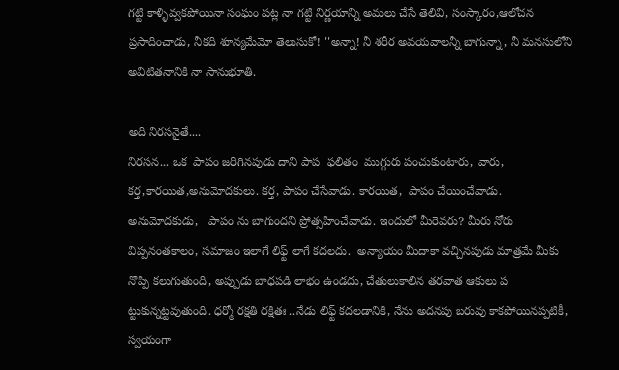గట్టి కాళ్ళివ్వకపోయినా సంఘం పట్ల నా గట్టి నిర్ణయాన్ని అమలు చేసే తెలివి, సంస్కారం,ఆలోచన ప్రసాదించాడు, నీకది శూన్యమేమో తెలుసుకో! ''అన్నా! నీ శరీర అవయవాలన్నీ బాగున్నా, నీ మనసులోని అవిటితనానికి నా సానుభూతి.

అది నిరసనైతే....
నిరసన... ఒక  పాపం జరిగినపుడు దాని పాప  ఫలితం  ముగ్గురు పంచుకుంటారు, వారు, కర్త,కారయిత,అనుమోదకులు. కర్త, పాపం చేసేవాడు. కారయిత,  పాపం చేయించేవాడు. అనుమోదకుడు,   పాపం ను బాగుందని ప్రోత్సహించేవాడు. ఇందులో మీరెవరు? మీరు నోరు విప్పనంతకాలం, సమాజం ఇలాగే లిఫ్ట్ లాగే కదలదు.  అన్యాయం మీదాకా వచ్చినపుడు మాత్రమే మీకు నొప్పి కలుగుతుంది, అప్పుడు బాధపడి లాభం ఉండదు, చేతులుకాలిన తరవాత ఆకులు ప ట్టుకున్నట్టవుతుంది. ధర్మో రక్షతి రక్షితః ..నేడు లిఫ్ట్ కదలడానికి, నేను అదనపు బరువు కాకపోయినప్పటికీ, స్వయంగా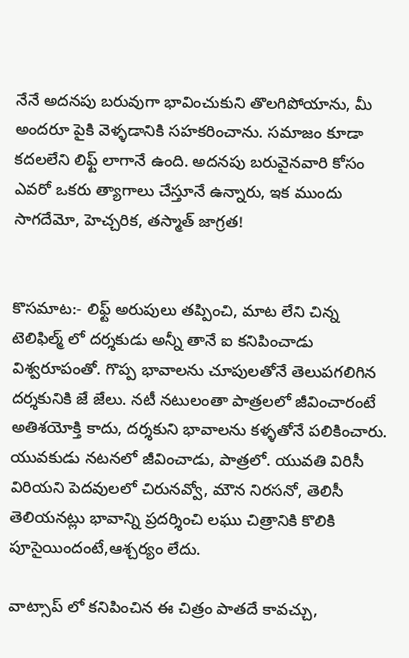నేనే అదనపు బరువుగా భావించుకుని తొలగిపోయాను, మీ అందరూ పైకి వెళ్ళడానికి సహకరించాను. సమాజం కూడా కదలలేని లిఫ్ట్ లాగానే ఉంది. అదనపు బరువైనవారి కోసం ఎవరో ఒకరు త్యాగాలు చేస్తూనే ఉన్నారు, ఇక ముందు సాగదేమో, హెచ్చరిక, తస్మాత్ జాగ్రత!


కొసమాట:- లిఫ్ట్ అరుపులు తప్పించి, మాట లేని చిన్న టెలిఫిల్మ్ లో దర్శకుడు అన్నీ తానే ఐ కనిపించాడు విశ్వరూపంతో. గొప్ప భావాలను చూపులతోనే తెలుపగలిగిన దర్శకునికి జే జేలు. నటీ నటులంతా పాత్రలలో జీవించారంటే అతిశయోక్తి కాదు, దర్శకుని భావాలను కళ్ళతోనే పలికించారు. యువకుడు నటనలో జీవించాడు, పాత్రలో. యువతి విరిసీ విరియని పెదవులలో చిరునవ్వో, మౌన నిరసనో, తెలిసీ తెలియనట్లు భావాన్ని ప్రదర్శించి లఘు చిత్రానికి కొలికి పూసైయిందంటే,ఆశ్చర్యం లేదు.

వాట్సాప్ లో కనిపించిన ఈ చిత్రం పాతదే కావచ్చు,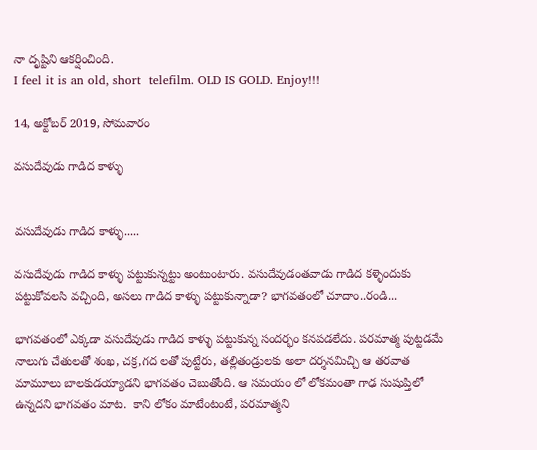నా దృష్టిని ఆకర్షించింది.
I feel it is an old, short  telefilm. OLD IS GOLD. Enjoy!!!

14, అక్టోబర్ 2019, సోమవారం

వసుదేవుడు గాడిద కాళ్ళు


వసుదేవుడు గాడిద కాళ్ళు.....

వసుదేవుడు గాడిద కాళ్ళు పట్టుకున్నట్టు అంటుంటారు. వసుదేవుడంతవాడు గాడిద కళ్ళెందుకు పట్టుకోవలసి వచ్చింది, అసలు గాడిద కాళ్ళు పట్టుకున్నాడా? భాగవతంలో చూదాం..రండి...

భాగవతంలో ఎక్కడా వసుదేవుడు గాడిద కాళ్ళు పట్టుకున్న సందర్భం కనపడలేదు. పరమాత్మ పుట్టడమే నాలుగు చేతులతో శంఖ, చక్ర,గద లతో పుట్టేరు, తల్లితండ్రులకు అలా దర్శనమిచ్చి ఆ తరవాత మామూలు బాలకుడయ్యాడని భాగవతం చెబుతోంది. ఆ సమయం లో లోకమంతా గాఢ సుషుప్తిలో ఉన్నదని భాగవతం మాట.  కాని లోకం మాటేంటంటే, పరమాత్మని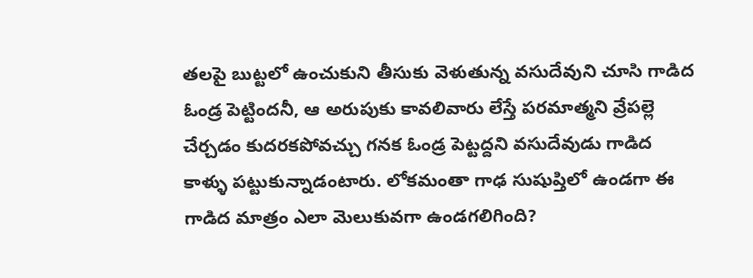తలపై బుట్టలో ఉంచుకుని తీసుకు వెళుతున్న వసుదేవుని చూసి గాడిద ఓండ్ర పెట్టిందనీ, ఆ అరుపుకు కావలివారు లేస్తే పరమాత్మని వ్రేపల్లె చేర్చడం కుదరకపోవచ్చు గనక ఓండ్ర పెట్టద్దని వసుదేవుడు గాడిద కాళ్ళు పట్టుకున్నాడంటారు. లోకమంతా గాఢ సుషుప్తిలో ఉండగా ఈ గాడిద మాత్రం ఎలా మెలుకువగా ఉండగలిగింది?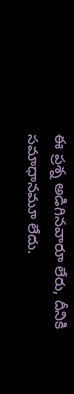ఈ ప్రశ్న అడిగినవారూ లేరు, దీనికి సమాధానమూ లేదు.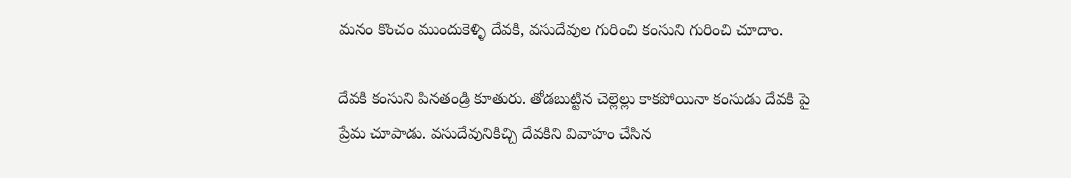మనం కొంచం ముందుకెళ్ళి దేవకి, వసుదేవుల గురించి కంసుని గురించి చూదాం.

దేవకి కంసుని పినతండ్రి కూతురు. తోడబుట్టిన చెల్లెల్లు కాకపోయినా కంసుడు దేవకి పై ప్రేమ చూపాడు. వసుదేవునికిచ్చి దేవకిని వివాహం చేసిన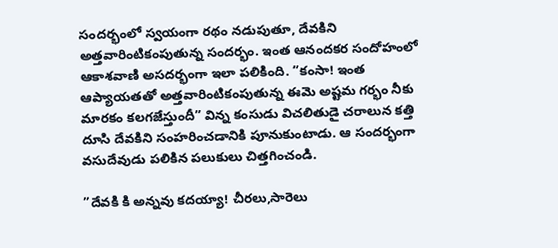సందర్భంలో స్వయంగా రథం నడుపుతూ, దేవకిని అత్తవారింటికంపుతున్న సందర్భం. ఇంత ఆనందకర సందోహంలో ఆకాశవాణి అసదర్భంగా ఇలా పలికింది. ”కంసా! ఇంత ఆప్యాయతతో అత్తవారింటికంపుతున్న ఈమె అష్టమ గర్భం నీకు మారకం కలగజేస్తుందీ” విన్న కంసుడు విచలితుడై చరాలున కత్తి దూసి దేవకిని సంహరించడానికి పూనుకుంటాడు. ఆ సందర్భంగా వసుదేవుడు పలికిన పలుకులు చిత్తగించండి.

”దేవకి కి అన్నవు కదయ్యా! చీరలు,సారెలు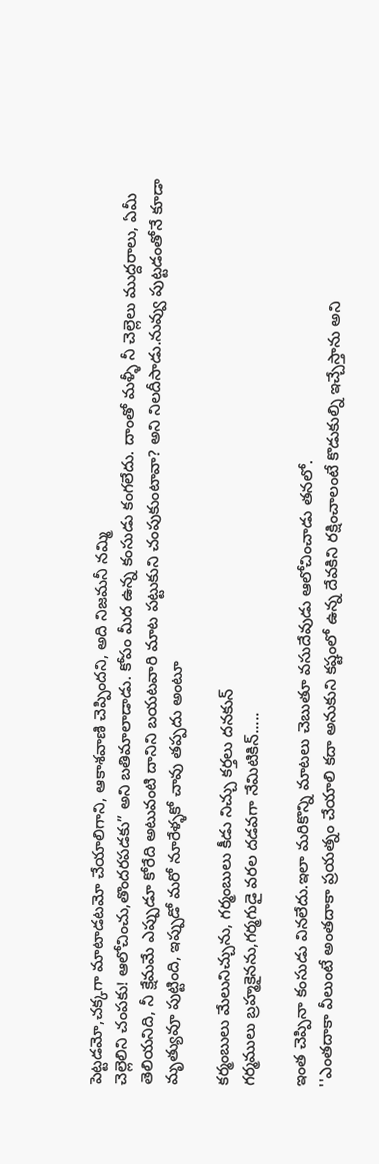పెట్టడమో,చక్కగా మాటాడటమో చేయాలిగాని, ఆకాశవాణి చెప్పిందని, అది నిజమనీ నమ్మి
చెల్లెలిని చంపకు! ఆలోచించు,తొందరపడకు” అని బతిమాలాడాడు. కోపం మీద ఉన్న కంసుడు కంగలేదు. దాంతో మళ్ళీ నీ చెల్లెలు ముద్దరాలు, ఏమీ తెలియనిది, నీ క్షేమమే ఎప్పుడూ కోరేది అటువంటి దానిని బయటవారి మాట పట్టుకుని చంపుకుంటావా? అని నిలదీసాడు.నువ్వు పుట్టడంతోనే కూడా మృత్యువూ పుట్టింది, ఇప్పుడో మరో నూరేళ్ళకో చావు తప్పదు అంటూ

కర్మంబులు మేలునిచ్చును, గర్మంబులు కీడు నిచ్చు కర్తలు దనకున్
గర్మములు బ్రహ్మకైనను,గర్మగుడై వరల దడవగా నేమిటికిన్.....

ఇంత చెప్పినా కంసుడు వినలేదు.ఇలా మరికొన్ని మాటలు చెబుతూ వసుదేవుడు ఆలోచించాడు తనలో.
''ఎంతదాకా వీలుంటే అంతదాకా ప్రయత్నం చేయాలి కదా అనుకుని కష్టంలో ఉన్న దేవకిని రక్షించాలంటే కొడుకుల్ని ఇచ్చేస్తాను అని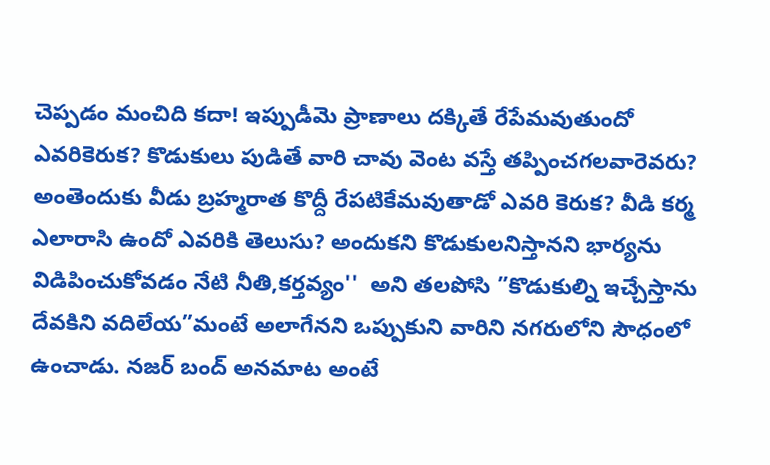చెప్పడం మంచిది కదా! ఇప్పుడీమె ప్రాణాలు దక్కితే రేపేమవుతుందో ఎవరికెరుక? కొడుకులు పుడితే వారి చావు వెంట వస్తే తప్పించగలవారెవరు? అంతెందుకు వీడు బ్రహ్మరాత కొద్దీ రేపటికేమవుతాడో ఎవరి కెరుక? వీడి కర్మ ఎలారాసి ఉందో ఎవరికి తెలుసు? అందుకని కొడుకులనిస్తానని భార్యను విడిపించుకోవడం నేటి నీతి,కర్తవ్యం''  అని తలపోసి ”కొడుకుల్ని ఇచ్చేస్తాను దేవకిని వదిలేయ”మంటే అలాగేనని ఒప్పుకుని వారిని నగరులోని సౌధంలో ఉంచాడు. నజర్ బంద్ అనమాట అంటే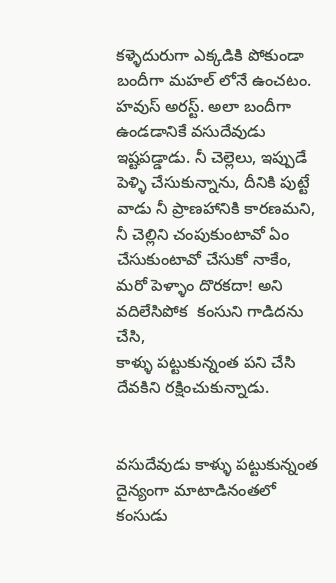కళ్ళెదురుగా ఎక్కడికి పోకుండా బందీగా మహల్ లోనే ఉంచటం. హవుస్ అరస్ట్. అలా బందీగా ఉండడానికే వసుదేవుడు ఇష్టపడ్డాడు. నీ చెల్లెలు, ఇప్పుడే పెళ్ళి చేసుకున్నాను, దీనికి పుట్టే వాడు నీ ప్రాణహానికి కారణమని, నీ చెల్లిని చంపుకుంటావో ఏం చేసుకుంటావో చేసుకో నాకేం, మరో పెళ్ళాం దొరకదా! అని వదిలేసిపోక  కంసుని గాడిదను చేసి,
కాళ్ళు పట్టుకున్నంత పని చేసి దేవకిని రక్షించుకున్నాడు.


వసుదేవుడు కాళ్ళు పట్టుకున్నంత దైన్యంగా మాటాడినంతలో కంసుడు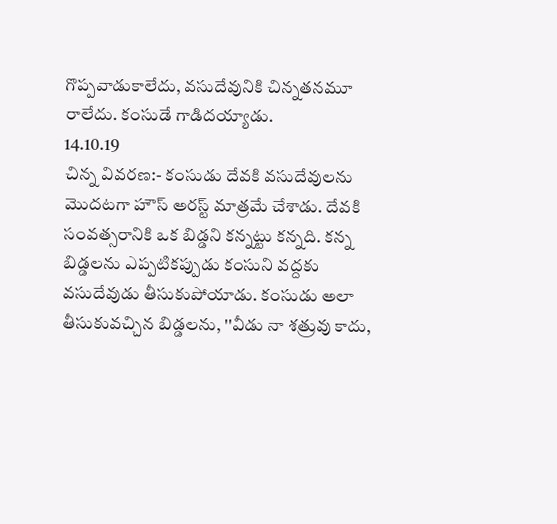గొప్పవాడుకాలేదు, వసుదేవునికి చిన్నతనమూ రాలేదు. కంసుడే గాడిదయ్యాడు.
14.10.19
చిన్న వివరణ:- కంసుడు దేవకి వసుదేవులను మొదటగా హౌస్ అరస్ట్ మాత్రమే చేశాడు. దేవకి సంవత్సరానికి ఒక బిడ్డని కన్నట్టు కన్నది. కన్న బిడ్డలను ఎప్పటికప్పుడు కంసుని వద్దకు వసుదేవుడు తీసుకుపోయాడు. కంసుడు అలా తీసుకువచ్చిన బిడ్డలను, ''వీడు నా శత్రువు కాదు,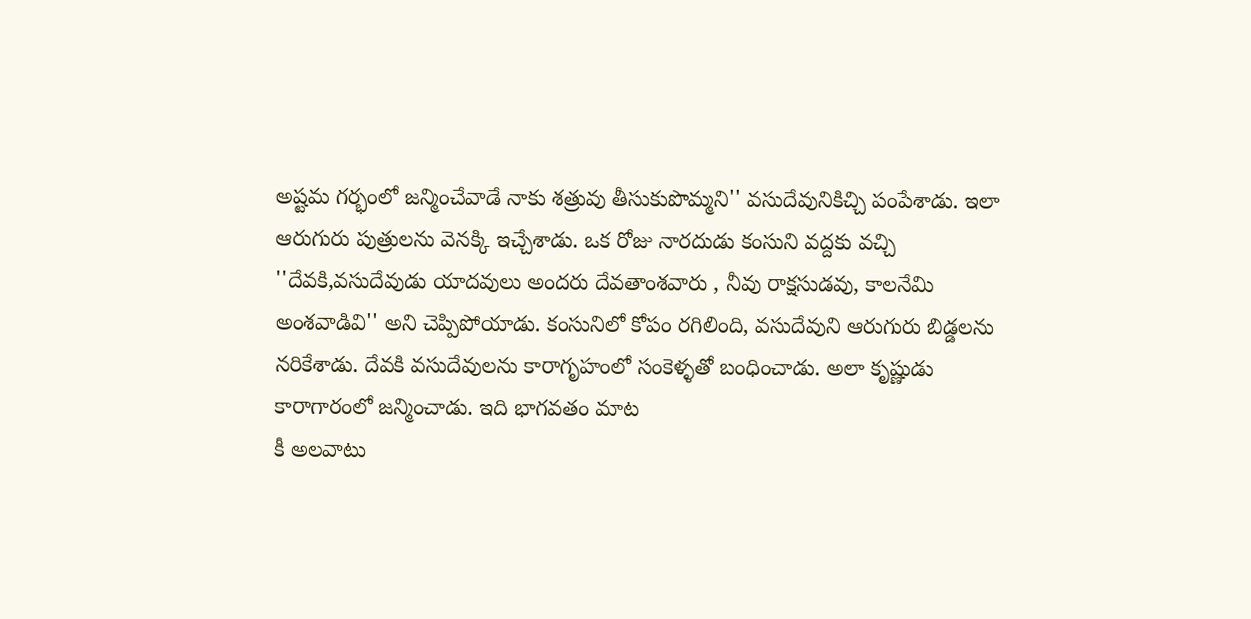అష్టమ గర్భంలో జన్మించేవాడే నాకు శత్రువు తీసుకుపొమ్మని'' వసుదేవునికిచ్చి పంపేశాడు. ఇలా ఆరుగురు పుత్రులను వెనక్కి ఇచ్చేశాడు. ఒక రోజు నారదుడు కంసుని వద్దకు వచ్చి ''దేవకి,వసుదేవుడు యాదవులు అందరు దేవతాంశవారు , నీవు రాక్షసుడవు, కాలనేమి అంశవాడివి'' అని చెప్పిపోయాడు. కంసునిలో కోపం రగిలింది, వసుదేవుని ఆరుగురు బిడ్డలను నరికేశాడు. దేవకి వసుదేవులను కారాగృహంలో సంకెళ్ళతో బంధించాడు. అలా కృష్ణుడు కారాగారంలో జన్మించాడు. ఇది భాగవతం మాట
కీ అలవాటు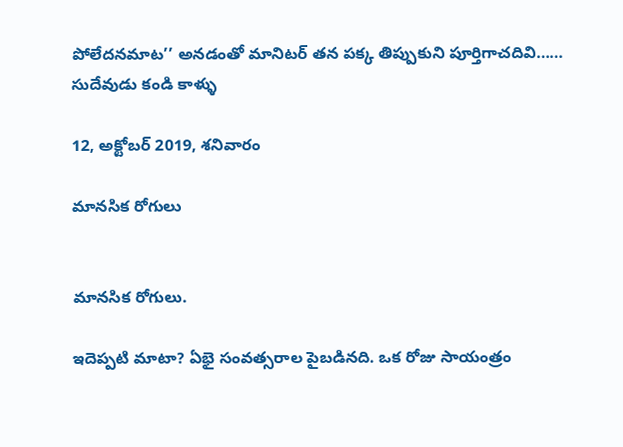పోలేదనమాట’’ అనడంతో మానిటర్ తన పక్క తిప్పుకుని పూర్తిగాచదివి……
సుదేవుడు కండి కాళ్ళు

12, అక్టోబర్ 2019, శనివారం

మానసిక రోగులు


మానసిక రోగులు.

ఇదెప్పటి మాటా? ఏభై సంవత్సరాల పైబడినది. ఒక రోజు సాయంత్రం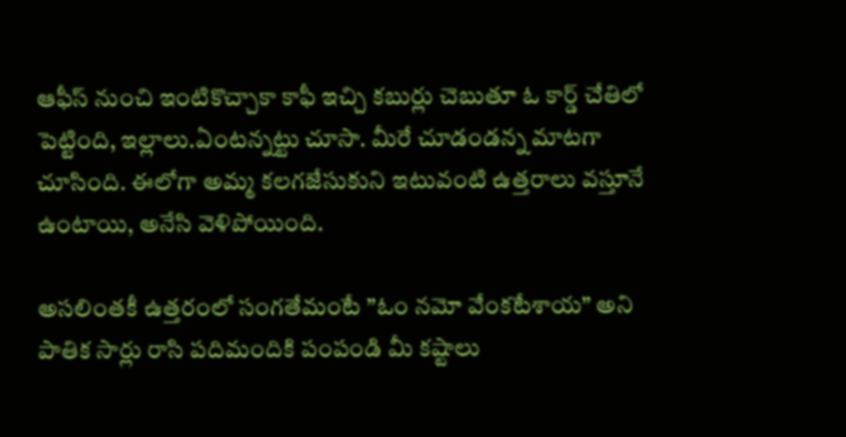ఆఫీస్ నుంచి ఇంటికొచ్చాకా కాఫీ ఇచ్చి కబుర్లు చెబుతూ ఓ కార్డ్ చేతిలో పెట్టింది, ఇల్లాలు.ఏంటన్నట్టు చూసా. మీరే చూడండన్న మాటగా చూసింది. ఈలోగా అమ్మ కలగజేసుకుని ఇటువంటి ఉత్తరాలు వస్తూనే ఉంటాయి, అనేసి వెళిపోయింది.

అసలింతకీ ఉత్తరంలో సంగతేమంటే ”ఓం నమో వేంకటేశాయ” అని పాతిక సార్లు రాసి పదిమందికి పంపండి మీ కష్టాలు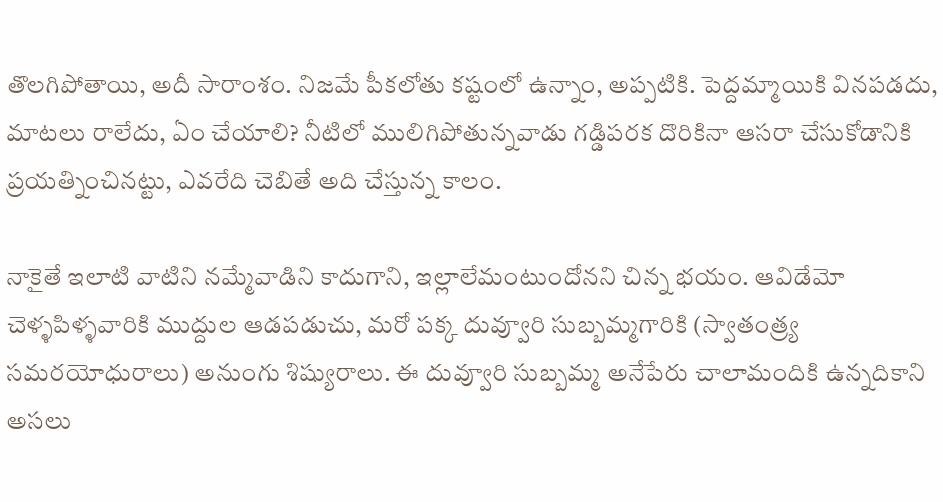తొలగిపోతాయి, అదీ సారాంశం. నిజమే పీకలోతు కష్టంలో ఉన్నాం, అప్పటికి. పెద్దమ్మాయికి వినపడదు, మాటలు రాలేదు, ఏం చేయాలి? నీటిలో ములిగిపోతున్నవాడు గడ్డిపరక దొరికినా ఆసరా చేసుకోడానికి ప్రయత్నించినట్టు, ఎవరేది చెబితే అది చేస్తున్న కాలం.

నాకైతే ఇలాటి వాటిని నమ్మేవాడిని కాదుగాని, ఇల్లాలేమంటుందోనని చిన్న భయం. ఆవిడేమో చెళ్ళపిళ్ళవారికి ముద్దుల ఆడపడుచు, మరో పక్క దువ్వూరి సుబ్బమ్మగారికి (స్వాతంత్ర్య సమరయోధురాలు) అనుంగు శిష్యురాలు. ఈ దువ్వూరి సుబ్బమ్మ అనేపేరు చాలామందికి ఉన్నదికాని అసలు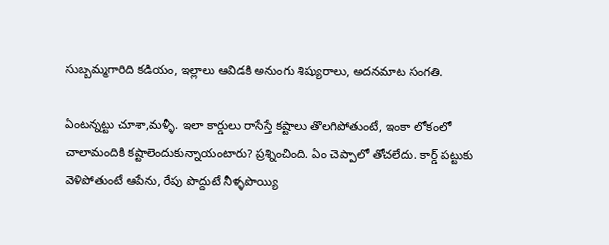సుబ్బమ్మగారిది కడియం, ఇల్లాలు ఆవిడకి అనుంగు శిష్యురాలు, అదనమాట సంగతి.

ఏంటన్నట్టు చూశా,మళ్ళీ. ఇలా కార్డులు రాసేస్తే కష్టాలు తొలగిపోతుంటే, ఇంకా లోకంలో చాలామందికి కష్టాలెందుకున్నాయంటారు? ప్రశ్నించింది. ఏం చెప్పాలో తోచలేదు. కార్డ్ పట్టుకు వెళిపోతుంటే ఆపేను, రేపు పొద్దుటే నీళ్ళపొయ్యి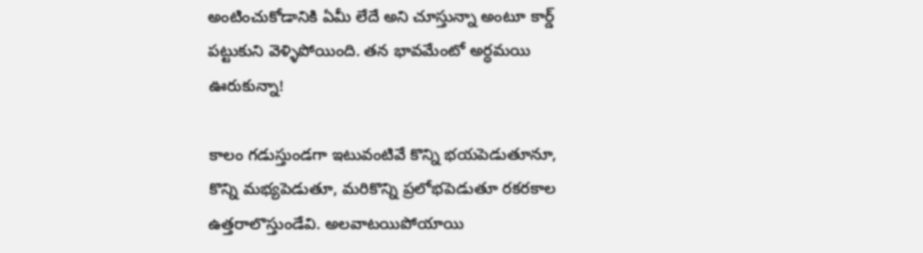అంటించుకోడానికి ఏమీ లేదే అని చూస్తున్నా అంటూ కార్డ్ పట్టుకుని వెళ్ళిపోయింది. తన భావమేంటో అర్ధమయి ఊరుకున్నా!

కాలం గడుస్తుండగా ఇటువంటివే కొన్ని భయపెడుతూనూ, కొన్ని మభ్యపెడుతూ, మరికొన్ని ప్రలోభపెడుతూ రకరకాల ఉత్తరాలొస్తుండేవి. అలవాటయిపోయాయి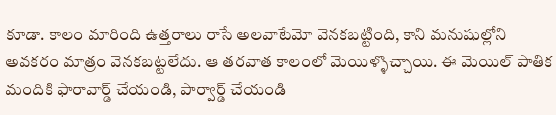కూడా. కాలం మారింది ఉత్తరాలు రాసే అలవాటేమో వెనకబట్టింది, కాని మనుషుల్లోని అవకరం మాత్రం వెనకబట్టలేదు. ఆ తరవాత కాలంలో మెయిళ్ళొచ్చాయి. ఈ మెయిల్ పాతిక మందికి ఫారావార్డ్ చేయండి, పార్వార్డ్ చేయండి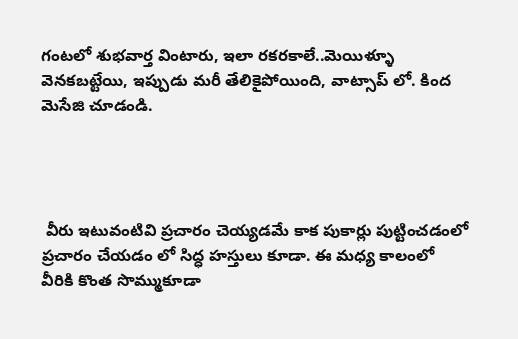గంటలో శుభవార్త వింటారు, ఇలా రకరకాలే..మెయిళ్ళూ వెనకబట్టేయి, ఇప్పుడు మరీ తేలికైపోయింది, వాట్సాప్ లో. కింద మెసేజి చూడండి.




 వీరు ఇటువంటివి ప్రచారం చెయ్యడమే కాక పుకార్లు పుట్టించడంలో ప్రచారం చేయడం లో సిద్ధ హస్తులు కూడా. ఈ మధ్య కాలంలో వీరికి కొంత సొమ్ముకూడా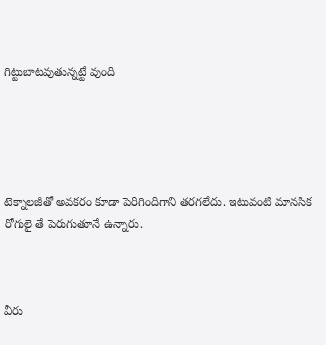గిట్టుబాటవుతున్నట్టే వుంది





టెక్నాలజీతో అవకరం కూడా పెరిగిందిగాని తరగలేదు. ఇటువంటి మానసిక రోగులై తే పెరుగుతూనే ఉన్నారు.



వీరు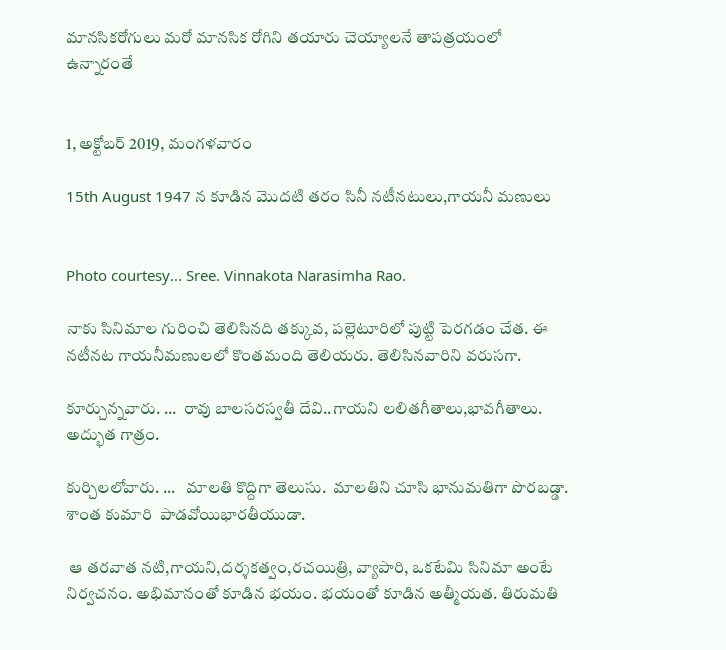మానసికరోగులు మరో మానసిక రోగిని తయారు చెయ్యాలనే తాపత్రయంలో ఉన్నారంతే


1, అక్టోబర్ 2019, మంగళవారం

15th August 1947 న కూడిన మొదటి తరం సినీ నటీనటులు,గాయనీ మణులు


Photo courtesy... Sree. Vinnakota Narasimha Rao.

నాకు సినిమాల గురించి తెలిసినది తక్కువ, పల్లెటూరిలో పుట్టి పెరగడం చేత. ఈ నటీనట గాయనీమణులలో కొంతమంది తెలియరు. తెలిసినవారిని వరుసగా.

కూర్చున్నవారు. ...  రావు బాలసరస్వతీ దేవి..గాయని లలితగీతాలు,భావగీతాలు. అద్భుత గాత్రం.

కుర్చిలలోవారు. ...   మాలతి కొద్దిగా తెలుసు.  మాలతిని చూసి భానుమతిగా పొరబడ్డా. శాంత కుమారి  పాడవోయిభారతీయుడా.

 ఆ తరవాత నటి,గాయని,దర్శకత్వం,రచయిత్రి, వ్యాపారి, ఒకటేమి సినిమా అంటే నిర్వచనం. అభిమానంతో కూడిన భయం. భయంతో కూడిన అత్మీయత. తిరుమతి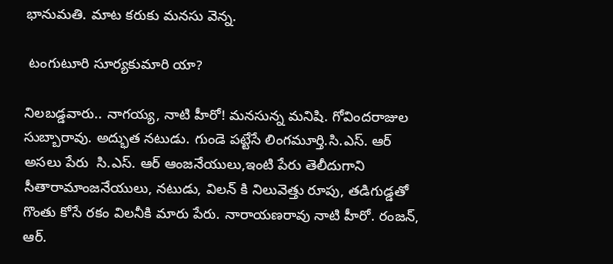భానుమతి. మాట కరుకు మనసు వెన్న.

 టంగుటూరి సూర్యకుమారి యా?

నిలబడ్డవారు.. నాగయ్య, నాటి హీరో! మనసున్న మనిషి. గోవిందరాజుల సుబ్బారావు. అద్భుత నటుడు. గుండె పట్టేసే లింగమూర్తి.సి.ఎస్. ఆర్ అసలు పేరు  సి.ఎస్. ఆర్ ఆంజనేయులు,ఇంటి పేరు తెలీదుగాని సీతారామాంజనేయులు, నటుడు, విలన్ కి నిలువెత్తు రూపు, తడిగుడ్డతో గొంతు కోసే రకం విలనీకి మారు పేరు. నారాయణరావు నాటి హీరో. రంజన్, ఆర్.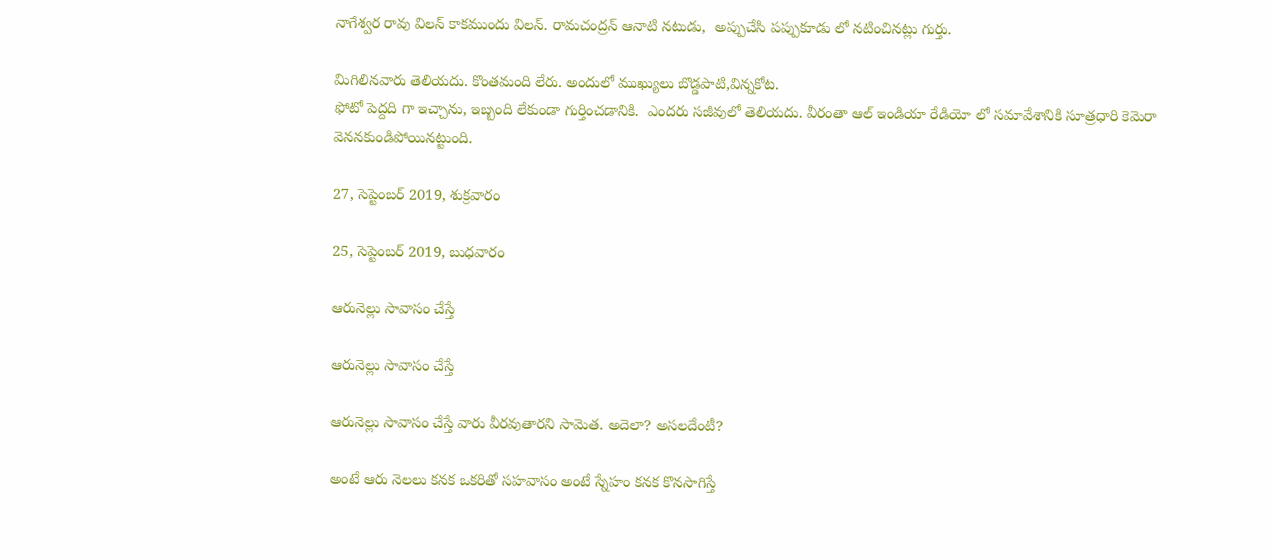నాగేశ్వర రావు విలన్ కాకముందు విలన్. రామచంద్రన్ ఆనాటి నటుడు,  అప్పుచేసి పప్పుకూడు లో నటించినట్లు గుర్తు.

మిగిలినవారు తెలియదు. కొంతమంది లేరు. అందులో ముఖ్యులు బొడ్డపాటి,విన్నకోట.
ఫోటో పెద్దది గా ఇచ్చాను, ఇబ్బంది లేకుండా గుర్తించడానికి.  ఎందరు సజీవులో తెలియదు. వీరంతా ఆల్ ఇండియా రేడియో లో సమావేశానికి సూత్రధారి కెమెరా వెననకుండిపోయినట్టుంది.

27, సెప్టెంబర్ 2019, శుక్రవారం

25, సెప్టెంబర్ 2019, బుధవారం

ఆరునెల్లు సావాసం చేస్తే

ఆరునెల్లు సావాసం చేస్తే

ఆరునెల్లు సావాసం చేస్తే వారు వీరవుతారని సామెత. అదెలా? అసలదేంటీ?

అంటే ఆరు నెలలు కనక ఒకరితో సహవాసం అంటే స్నేహం కనక కొనసాగిస్తే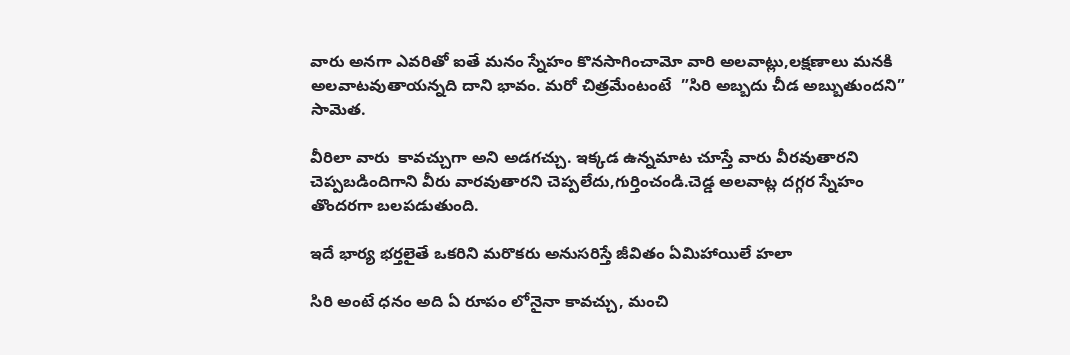వారు అనగా ఎవరితో ఐతే మనం స్నేహం కొనసాగించామో వారి అలవాట్లు,లక్షణాలు మనకి అలవాటవుతాయన్నది దాని భావం. మరో చిత్రమేంటంటే  ”సిరి అబ్బదు చీడ అబ్బుతుందని” సామెత.

వీరిలా వారు  కావచ్చుగా అని అడగచ్చు. ఇక్కడ ఉన్నమాట చూస్తే వారు వీరవుతారని చెప్పబడిందిగాని వీరు వారవుతారని చెప్పలేదు,గుర్తించండి.చెడ్డ అలవాట్ల దగ్గర స్నేహం తొందరగా బలపడుతుంది.

ఇదే భార్య భర్తలైతే ఒకరిని మరొకరు అనుసరిస్తే జీవితం ఏమిహాయిలే హలా

సిరి అంటే ధనం అది ఏ రూపం లోనైనా కావచ్చు, మంచి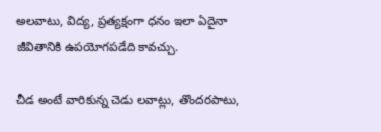అలవాటు, విద్య, ప్రత్యక్షంగా ధనం ఇలా ఏదైనా జీవితానికి ఉపయోగపడేది కావచ్చు.

చీడ అంటే వారికున్న చెడు లవాట్లు, తొందరపాటు,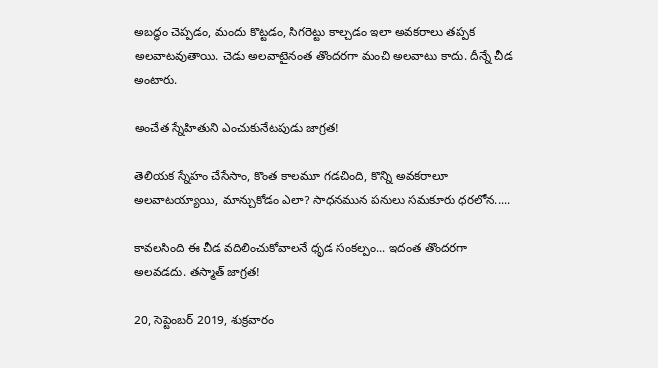అబద్ధం చెప్పడం, మందు కొట్టడం, సిగరెట్టు కాల్చడం ఇలా అవకరాలు తప్పక అలవాటవుతాయి. చెడు అలవాటైనంత తొందరగా మంచి అలవాటు కాదు. దీన్నే చీడ అంటారు.

అంచేత స్నేహితుని ఎంచుకునేటపుడు జాగ్రత!

తెలియక స్నేహం చేసేసాం, కొంత కాలమూ గడచింది, కొన్ని అవకరాలూ అలవాటయ్యాయి, మాన్చుకోడం ఎలా? సాధనమున పనులు సమకూరు ధరలోన.....

కావలసింది ఈ చీడ వదిలించుకోవాలనే ధృడ సంకల్పం... ఇదంత తొందరగా అలవడదు. తస్మాత్ జాగ్రత!

20, సెప్టెంబర్ 2019, శుక్రవారం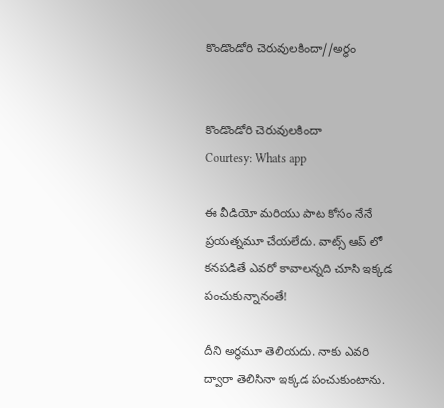కొండొండోరి చెరువులకిందా//అర్ధం


కొండొండోరి చెరువులకిందా
Courtesy: Whats app

ఈ వీడియో మరియు పాట కోసం నేనే ప్రయత్నమూ చేయలేదు. వాట్స్ ఆప్ లో కనపడితే ఎవరో కావాలన్నది చూసి ఇక్కడ పంచుకున్నానంతే!

దీని అర్ధమూ తెలియదు. నాకు ఎవరి ద్వారా తెలిసినా ఇక్కడ పంచుకుంటాను.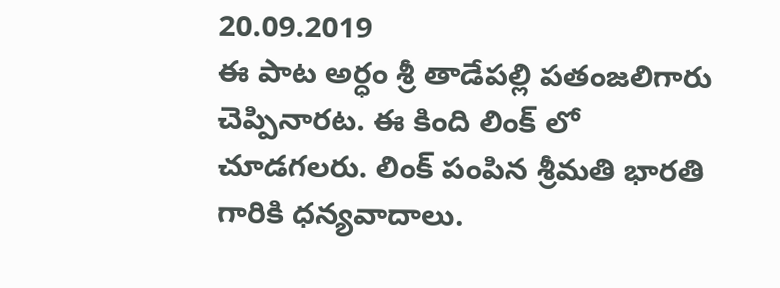20.09.2019
ఈ పాట అర్ధం శ్రీ తాడేపల్లి పతంజలిగారు చెప్పినారట. ఈ కింది లింక్ లో చూడగలరు. లింక్ పంపిన శ్రీమతి భారతి గారికి ధన్యవాదాలు.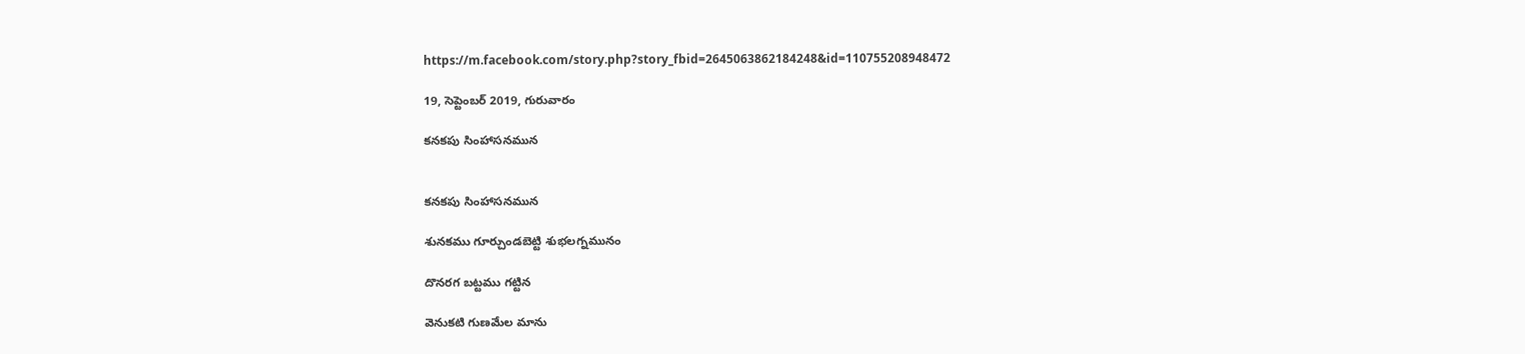https://m.facebook.com/story.php?story_fbid=2645063862184248&id=110755208948472

19, సెప్టెంబర్ 2019, గురువారం

కనకపు సింహాసనమున


కనకపు సింహాసనమున

శునకము గూర్చుండబెట్టి శుభలగ్నమునం

దొనరగ బట్టము గట్టిన

వెనుకటి గుణమేల మాను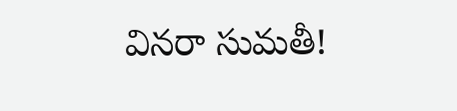వినరా సుమతీ!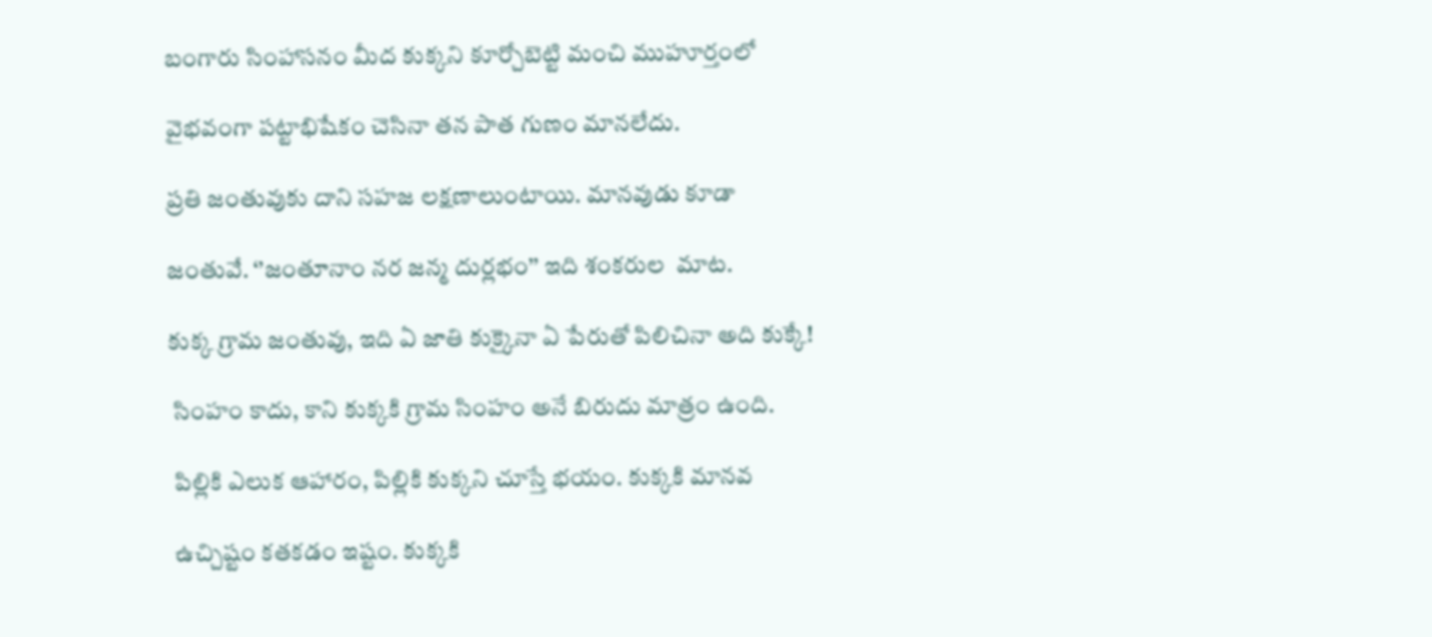బంగారు సింహాసనం మీద కుక్కని కూర్చోబెట్టి మంచి ముహూర్తంలో

వైభవంగా పట్టాభిషేకం చెసినా తన పాత గుణం మానలేదు.

ప్రతి జంతువుకు దాని సహజ లక్షణాలుంటాయి. మానవుడు కూడా

జంతువే. ‘’జంతూనాం నర జన్మ దుర్లభం’’ ఇది శంకరుల  మాట.

కుక్క గ్రామ జంతువు, ఇది ఏ జాతి కుక్కైనా ఏ పేరుతో పిలిచినా అది కుక్కే!

 సింహం కాదు, కాని కుక్కకి గ్రామ సింహం అనే బిరుదు మాత్రం ఉంది.

 పిల్లికి ఎలుక ఆహారం, పిల్లికి కుక్కని చూస్తే భయం. కుక్కకి మానవ

 ఉచ్చిష్టం కతకడం ఇష్టం. కుక్కకి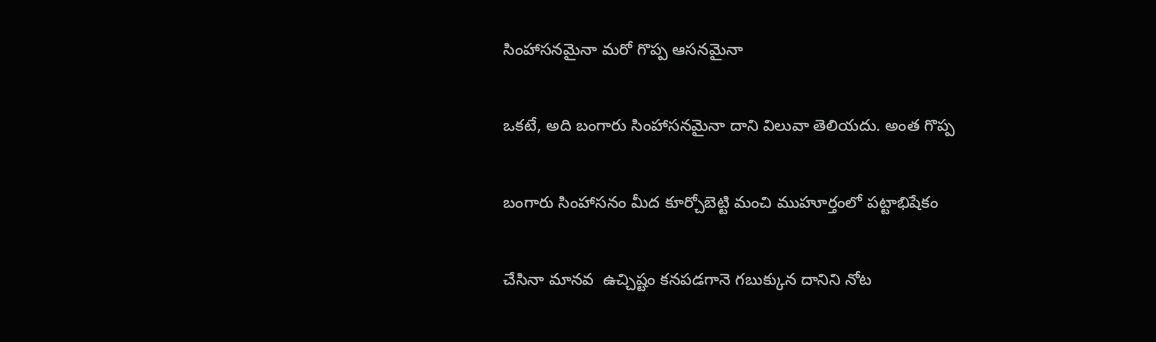సింహాసనమైనా మరో గొప్ప ఆసనమైనా

ఒకటే, అది బంగారు సింహాసనమైనా దాని విలువా తెలియదు. అంత గొప్ప

బంగారు సింహాసనం మీద కూర్చోబెట్టి మంచి ముహూర్తంలో పట్టాభిషేకం

చేసినా మానవ  ఉచ్చిష్టం కనపడగానె గబుక్కున దానిని నోట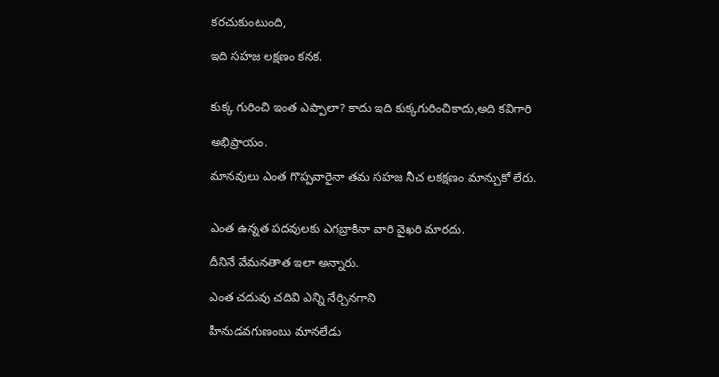కరచుకుంటుంది,

ఇది సహజ లక్షణం కనక.


కుక్క గురించి ఇంత ఎప్పాలా? కాదు ఇది కుక్కగురించికాదు,అది కవిగారి

అభిప్రాయం.

మానవులు ఎంత గొప్పవారైనా తమ సహజ నీచ లకక్షణం మాన్చుకో లేరు.


ఎంత ఉన్నత పదవులకు ఎగబ్రాకినా వారి వైఖరి మారదు.

దీనినే వేమనతాత ఇలా అన్నారు.

ఎంత చదువు చదివి ఎన్ని నేర్చినగాని

హీనుడవగుణంబు మానలేడు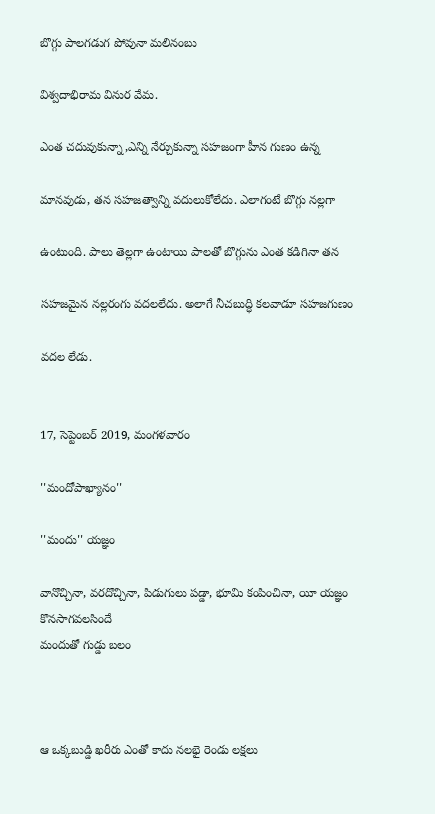బొగ్గు పాలగడుగ పోవునా మలినంబు

విశ్వదాభిరామ వినుర వేమ.

ఎంత చదువుకున్నా,ఎన్ని నేర్చుకున్నా సహజంగా హీన గుణం ఉన్న

మానవుడు, తన సహజత్వాన్ని వదులుకోలేదు. ఎలాగంటే బొగ్గు నల్లగా

ఉంటుంది. పాలు తెల్లగా ఉంటాయి పాలతో బొగ్గును ఎంత కడిగినా తన

సహజమైన నల్లరంగు వదలలేదు. అలాగే నీచబుద్ధి కలవాడూ సహజగుణం

వదల లేడు.


17, సెప్టెంబర్ 2019, మంగళవారం

''మందోపాఖ్యానం''

''మందు'' యజ్ఞం

వానొచ్చినా, వరదొచ్చినా, పిడుగులు పడ్డా, భూమి కంపించినా, యీ యజ్ఞం కొనసాగవలసిందే
మందుతో గుడ్డు బలం



ఆ ఒక్కబుడ్డి ఖరీరు ఎంతో కాదు నలభై రెండు లక్షలు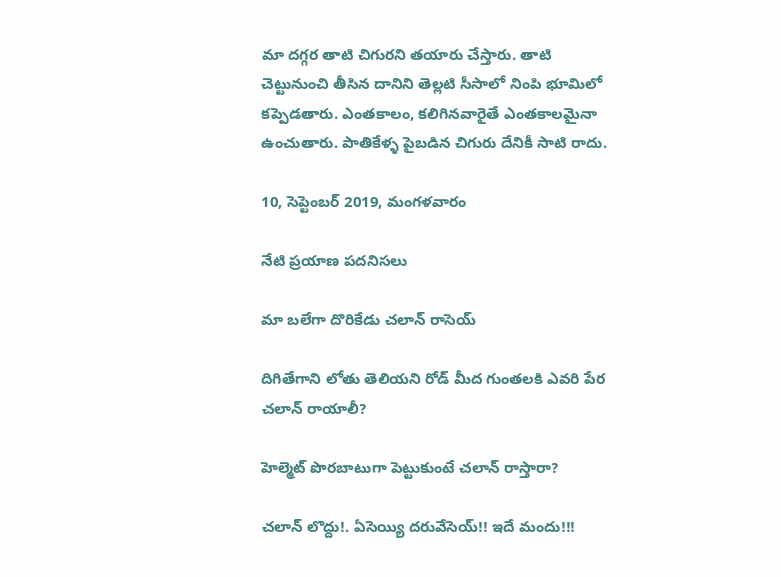మా దగ్గర తాటి చిగురని తయారు చేస్తారు. తాటి చెట్టునుంచి తీసిన దానిని తెల్లటి సీసాలో నింపి భూమిలో కప్పెడతారు. ఎంతకాలం, కలిగినవారైతే ఎంతకాలమైనా ఉంచుతారు. పాతికేళ్ళ పైబడిన చిగురు దేనికీ సాటి రాదు.

10, సెప్టెంబర్ 2019, మంగళవారం

నేటి ప్రయాణ పదనిసలు

మా బలేగా దొరికేడు చలాన్ రాసెయ్

దిగితేగాని లోతు తెలియని రోడ్ మీద గుంతలకి ఎవరి పేర చలాన్ రాయాలీ?

హెల్మెట్ పొరబాటుగా పెట్టుకుంటే చలాన్ రాస్తారా?

చలాన్ లొద్దు!. ఏసెయ్యి దరువేసెయ్!! ఇదే మందు!!!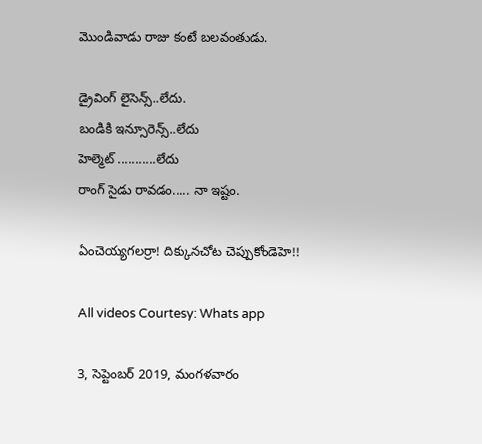మొండివాడు రాజు కంటే బలవంతుడు.

డ్రైవింగ్ లైసెన్స్..లేదు.
బండికి ఇన్సూరెన్స్..లేదు
హెల్మెట్ ...........లేదు
రాంగ్ సైడు రావడం..... నా ఇష్టం.

ఏంచెయ్యగలర్రా! దిక్కునచోట చెప్పుకోండెహె!!

All videos Courtesy: Whats app

3, సెప్టెంబర్ 2019, మంగళవారం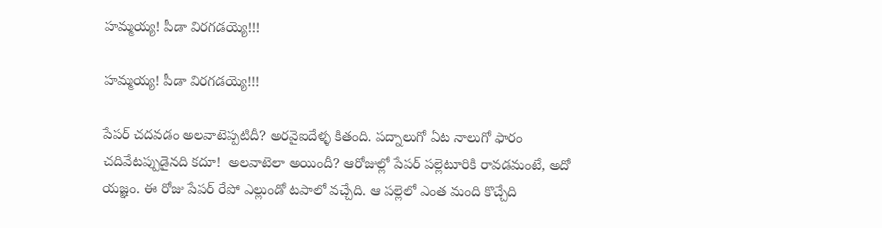హమ్మయ్య! పీడా విరగడయ్యె!!!

హమ్మయ్య! పీడా విరగడయ్యె!!!

పేపర్ చదవడం అలవాటెప్పటిదీ? అరవైఐదేళ్ళ కితంది. పద్నాలుగో ఏట నాలుగో ఫారం చదివేటప్పుడైనది కదూ!  అలవాటెలా అయిందీ? ఆరోజుల్లో పేపర్ పల్లెటూరికి రావడమంటే, అదో యజ్ఞం. ఈ రోజు పేపర్ రేపో ఎల్లుండో టపాలో వచ్చేది. ఆ పల్లెలో ఎంత మంది కొచ్చేది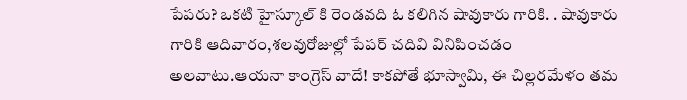పేపరు? ఒకటి హైస్కూల్ కి రెండవది ఓ కలిగిన షావుకారు గారికి. . షావుకారు గారికి ఆదివారం,శలవురోజుల్లో పేపర్ చదివి వినిపించడం అలవాటు.ఆయనా కాంగ్రెస్ వాదే! కాకపోతే భూస్వామి, ఈ చిల్లరమేళం తమ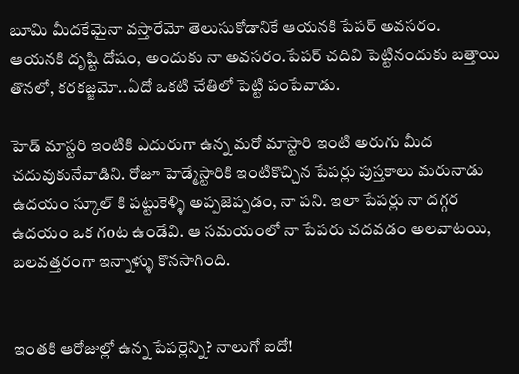బూమి మీదకేమైనా వస్తారేమో తెలుసుకోడానికే ఆయనకి పేపర్ అవసరం.   ఆయనకి దృష్టి దోషం, అందుకు నా అవసరం.పేపర్ చదివి పెట్టినందుకు బత్తాయి తొనలో, కరకజ్జమో..ఏదో ఒకటి చేతిలో పెట్టి పంపేవాడు.

హెడ్ మాస్టరి ఇంటికి ఎదురుగా ఉన్న మరో మాస్టారి ఇంటి అరుగు మీద చదువుకునేవాడిని. రోజూ హెడ్మేస్టారికి ఇంటికొచ్చిన పేపర్లు పుస్తకాలు మరునాడు ఉదయం స్కూల్ కి పట్టుకెళ్ళి అప్పజెప్పడం, నా పని. ఇలా పేపర్లు నా దగ్గర ఉదయం ఒక గoట ఉండేవి. ఆ సమయంలో నా పేపరు చదవడం అలవాటయి, బలవత్తరంగా ఇన్నాళ్ళు కొనసాగింది.


ఇంతకి ఆరోజుల్లో ఉన్న పేపర్లెన్ని? నాలుగో ఐదో!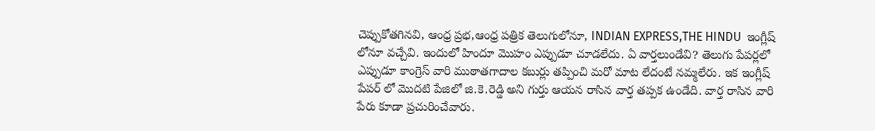చెప్పుకోతగినవి, ఆంధ్ర ప్రభ,ఆంధ్ర పత్రిక తెలుగులోనూ, INDIAN EXPRESS,THE HINDU  ఇంగ్లీష్ లోనూ వచ్చేవి. ఇందులో హిందూ మొహం ఎప్పుడూ చూడలేదు. ఏ వార్తలుండేవి? తెలుగు పేపర్లలో ఎప్పుడూ కాంగ్రెస్ వారి ముఠాతగాదాల కబుర్లు తప్పించి మరో మాట లేదంటే నమ్మలేరు. ఇక ఇంగ్లీష్ పేపర్ లో మొదటి పేజిలో జి.కె.రెడ్డి అని గుర్తు ఆయన రాసిన వార్త తప్పక ఉండేది. వార్త రాసిన వారి పేరు కూడా ప్రచురించేవారు.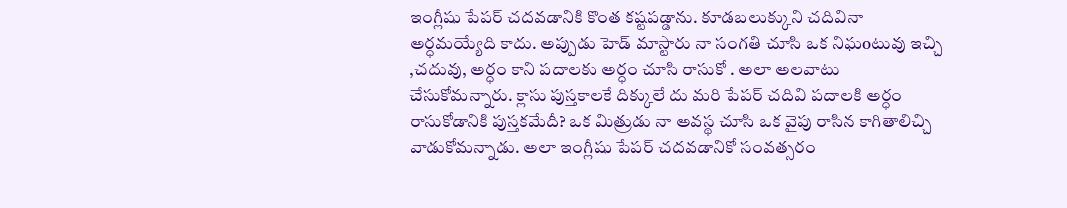ఇంగ్లీషు పేపర్ చదవడానికి కొంత కష్టపడ్డాను. కూడబలుక్కుని చదివినా అర్ధమయ్యేది కాదు. అప్పుడు హెడ్ మాస్టారు నా సంగతి చూసి ఒక నిఘoటువు ఇచ్చి ,చదువు, అర్ధం కాని పదాలకు అర్ధం చూసి రాసుకో . అలా అలవాటు చేసుకోమన్నారు. క్లాసు పుస్తకాలకే దిక్కులే దు మరి పేపర్ చదివి పదాలకి అర్ధం రాసుకోడానికి పుస్తకమేదీ? ఒక మిత్రుడు నా అవస్థ చూసి ఒక వైపు రాసిన కాగితాలిచ్చి వాడుకోమన్నాడు. అలా ఇంగ్లీషు పేపర్ చదవడానికో సంవత్సరం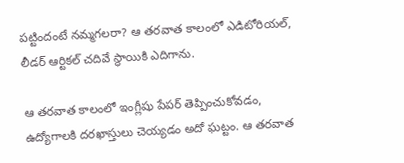పట్టిందంటే నమ్మగలరా? ఆ తరవాత కాలంలో ఎడిటోరియల్, లీడర్ ఆర్టికల్ చదివే స్థాయికి ఎదిగాను.

ఆ తరవాత కాలంలో ఇంగ్లీషు పేపర్ తెప్పించుకోవడం, ఉద్యోగాలకి దరఖాస్తులు చెయ్యడం అదో ఘట్టం. ఆ తరవాత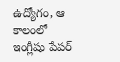ఉద్యోగం, ఆ కాలంలో ఇంగ్లీషు పేపర్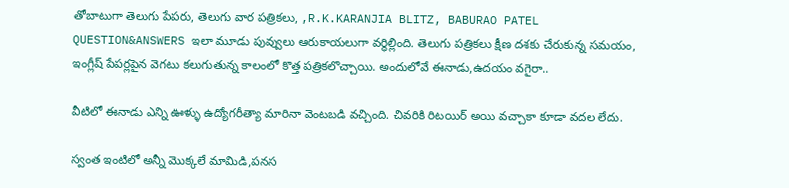తోబాటుగా తెలుగు పేపరు, తెలుగు వార పత్రికలు, ,R.K.KARANJIA BLITZ, BABURAO PATEL QUESTION&ANSWERS ఇలా మూడు పువ్వులు ఆరుకాయలుగా వర్ధిల్లింది. తెలుగు పత్రికలు క్షీణ దశకు చేరుకున్న సమయం, ఇంగ్లీష్ పేపర్లపైన వెగటు కలుగుతున్న కాలంలో కొత్త పత్రికలొచ్చాయి. అందులోవే ఈనాడు,ఉదయం వగైరా..

వీటిలో ఈనాడు ఎన్ని ఊళ్ళు ఉద్యోగరీత్యా మారినా వెంటబడి వచ్చింది. చివరికి రిటయిర్ అయి వచ్చాకా కూడా వదల లేదు.

స్వంత ఇంటిలో అన్నీ మొక్కలే మామిడి,పనస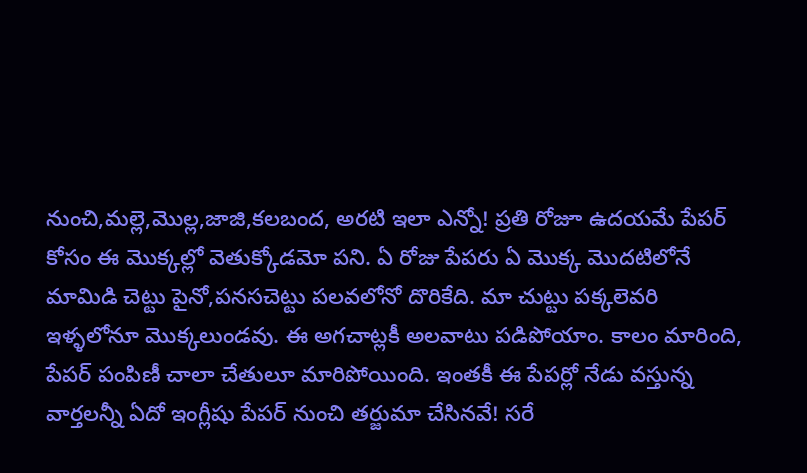నుంచి,మల్లె,మొల్ల,జాజి,కలబంద, అరటి ఇలా ఎన్నో! ప్రతి రోజూ ఉదయమే పేపర్ కోసం ఈ మొక్కల్లో వెతుక్కోడమో పని. ఏ రోజు పేపరు ఏ మొక్క మొదటిలోనే మామిడి చెట్టు పైనో,పనసచెట్టు పలవలోనో దొరికేది. మా చుట్టు పక్కలెవరి ఇళ్ళలోనూ మొక్కలుండవు. ఈ అగచాట్లకీ అలవాటు పడిపోయాం. కాలం మారింది, పేపర్ పంపిణీ చాలా చేతులూ మారిపోయింది. ఇంతకీ ఈ పేపర్లో నేడు వస్తున్న వార్తలన్నీ ఏదో ఇంగ్లీషు పేపర్ నుంచి తర్జుమా చేసినవే! సరే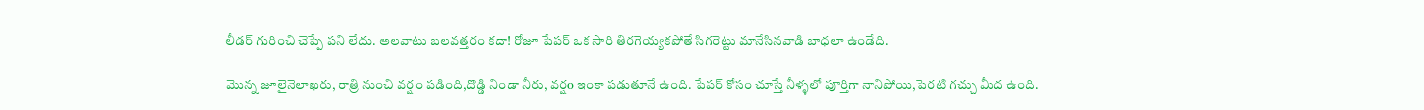లీడర్ గురించి చెప్పే పని లేదు. అలవాటు బలవత్తరం కదా! రోజూ పేపర్ ఒక సారి తిరగెయ్యకపోతే సిగరెట్టు మానేసినవాడి బాధలా ఉండేది.

మొన్న జూలైనెలాఖరు, రాత్రి నుంచి వర్షం పడింది,దొడ్డి నిండా నీరు, వర్షo ఇంకా పడుతూనే ఉంది. పేపర్ కోసం చూస్తే నీళ్ళలో పూర్తిగా నానిపోయి,పెరటి గచ్చు మీద ఉంది.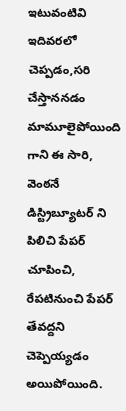ఇటువంటివి ఇదివరలో చెప్పడం,సరి చేస్తాననడం మామూలైపోయింది గాని ఈ సారి, వెంఠనే డిస్ట్రిబ్యూటర్ ని పిలిచి పేపర్ చూపించి, రేపటినుంచి పేపర్ తేవద్దని చెప్పెయ్యడం అయిపోయింది.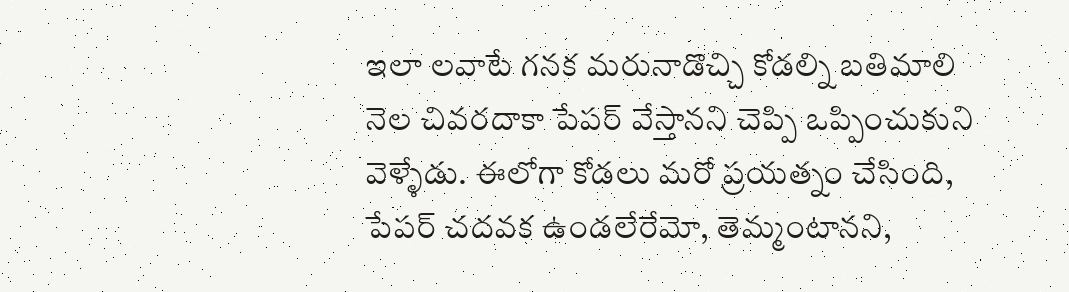ఇలా లవాటే గనక మరునాడొచ్చి కోడల్ని బతిమాలి నెల చివరదాకా పేపర్ వేస్తానని చెప్పి ఒప్పించుకుని వెళ్ళేడు. ఈలోగా కోడలు మరో ప్రయత్నం చేసింది, పేపర్ చదవక ఉండలేరేమో, తెమ్మంటానని,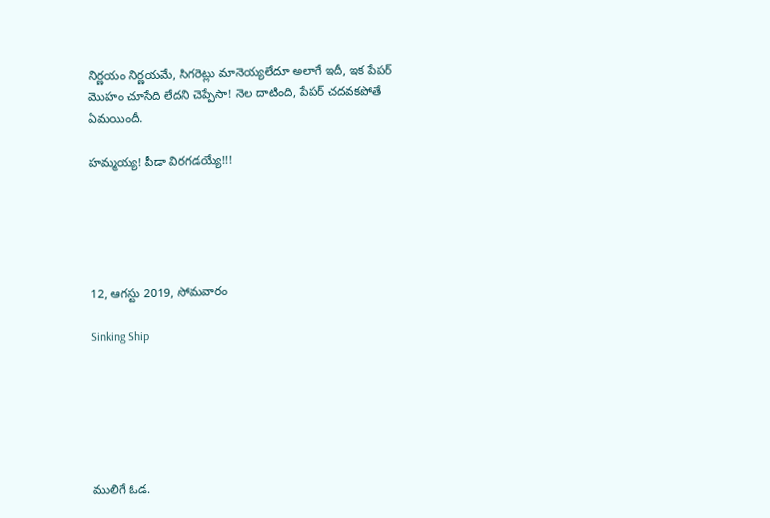నిర్ణయం నిర్ణయమే, సిగరెట్లు మానెయ్యలేదూ అలాగే ఇదీ, ఇక పేపర్ మొహం చూసేది లేదని చెప్పేసా! నెల దాటింది, పేపర్ చదవకపోతే ఏమయిందీ.

హమ్మయ్య! పీడా విరగడయ్యే!!!





12, ఆగస్టు 2019, సోమవారం

Sinking Ship






ములిగే ఓడ.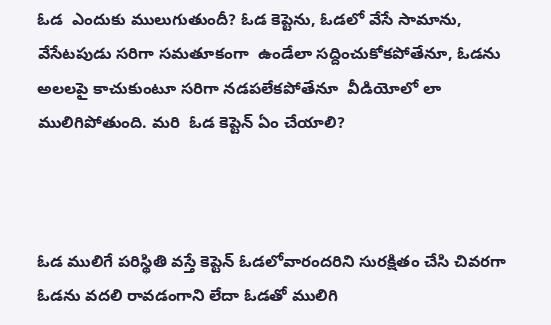ఓడ  ఎందుకు ములుగుతుందీ? ఓడ కెప్టెను, ఓడలో వేసే సామాను, వేసేటపుడు సరిగా సమతూకంగా  ఉండేలా సద్దించుకోకపోతేనూ, ఓడను అలలపై కాచుకుంటూ సరిగా నడపలేకపోతేనూ  వీడియోలో లా ములిగిపోతుంది. మరి  ఓడ కెప్టెన్ ఏం చేయాలి?



ఓడ ములిగే పరిస్థితి వస్తే కెప్టెన్ ఓడలోవారందరిని సురక్షితం చేసి చివరగా ఓడను వదలి రావడంగాని లేదా ఓడతో ములిగి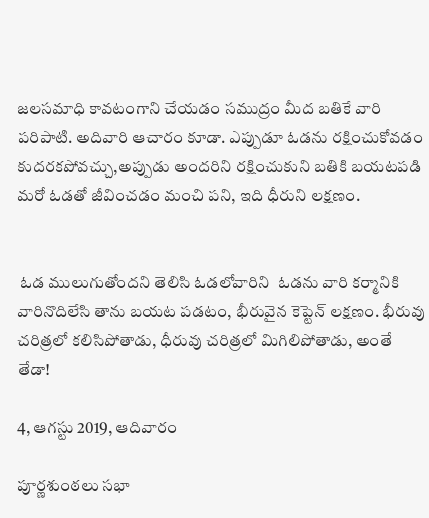జలసమాధి కావటంగాని చేయడం సముద్రం మీద బతికే వారి పరిపాటి. అదివారి ఆచారం కూడా. ఎప్పుడూ ఓడను రక్షించుకోవడం కుదరకపోవచ్చు,అప్పుడు అందరిని రక్షించుకుని బతికి బయటపడి మరో ఓడతో జీవించడం మంచి పని, ఇది ధీరుని లక్షణం.


 ఓడ ములుగుతోందని తెలిసి ఓడలోవారిని  ఓడను వారి కర్మానికి వారినొదిలేసి తాను బయట పడటం, భీరువైన కెప్టెన్ లక్షణం. భీరువు చరిత్రలో కలిసిపోతాడు, ధీరువు చరిత్రలో మిగిలిపోతాడు, అంతే తేడా!

4, ఆగస్టు 2019, ఆదివారం

పూర్ణశుంఠలు సభా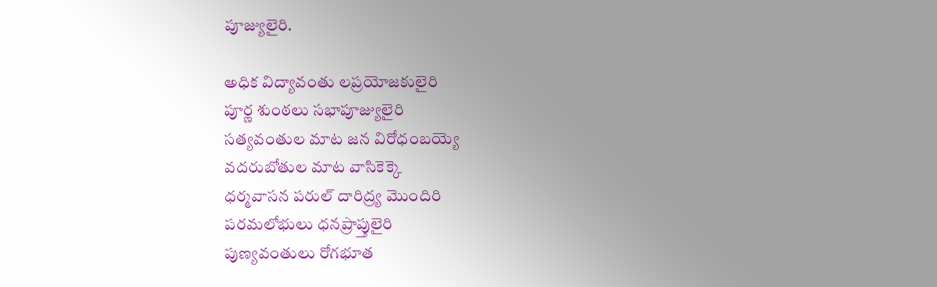పూజ్యులైరి.

అధిక విద్యావంతు లప్రయోజకులైరి
పూర్ణ శుంఠలు సభాపూజ్యులైరి
సత్యవంతుల మాట జన విరోధంబయ్యె
వదరుబోతుల మాట వాసికెక్కె
ధర్మవాసన పరుల్ దారిద్ర్య మొందిరి
పరమలోభులు ధనప్రాప్తులైరి
పుణ్యవంతులు రోగభూత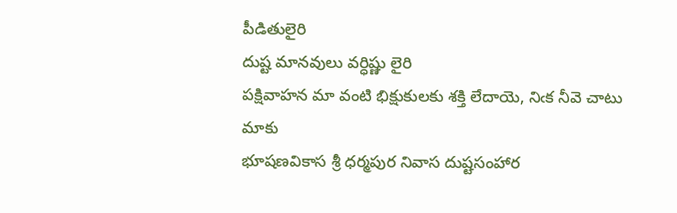పీడితులైరి
దుష్ట మానవులు వర్ధిష్ణు లైరి
పక్షివాహన మా వంటి భిక్షుకులకు శక్తి లేదాయె, నిఁక నీవె చాటు మాకు
భూషణవికాస శ్రీ ధర్మపుర నివాస దుష్టసంహార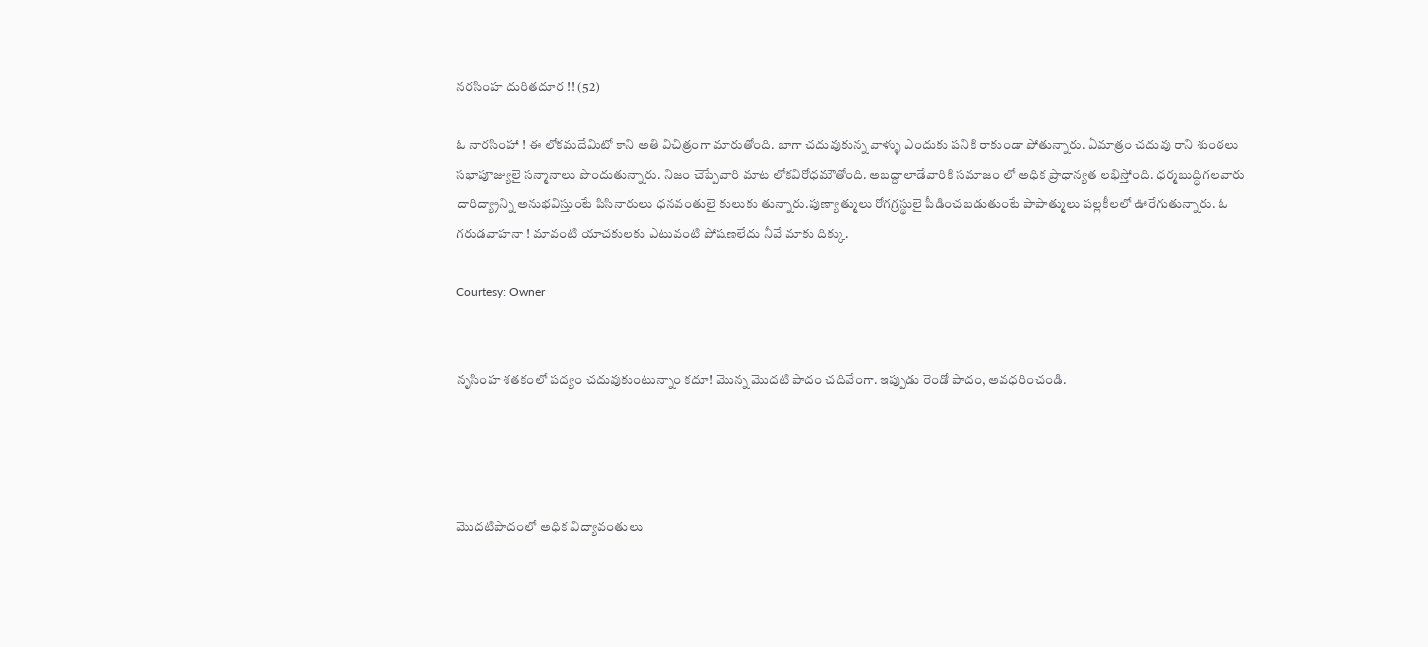నరసింహ దురితదూర !! (52)

ఓ నారసింహా ! ఈ లోకమదేమిటో కాని అతి విచిత్రంగా మారుతోంది. బాగా చదువుకున్న వాళ్ళు ఎందుకు పనికి రాకుండా పోతున్నారు. ఏమాత్రం చదువు రాని శుంఠలు సభాపూజ్యులై సన్మానాలు పొందుతున్నారు. నిజం చెప్పేవారి మాట లోకవిరోధమౌతోంది. అబద్దాలాడేవారికి సమాజం లో అధిక ప్రాధాన్యత లభిస్తోంది. ధర్మబుద్ధిగలవారు దారిద్య్రాన్ని అనుభవిస్తుంటే పిసినారులు ధనవంతులై కులుకు తున్నారు.పుణ్యాత్ములు రోగగ్రస్థులై పీడించబడుతుంటే పాపాత్ములు పల్లకీలలో ఊరేగుతున్నారు. ఓ గరుడవాహనా ! మావంటి యాచకులకు ఎటువంటి పోషణలేదు నీవే మాకు దిక్కు.

Courtesy: Owner


నృసింహ శతకంలో పద్యం చదువుకుంటున్నాం కదూ! మొన్న మొదటి పాదం చదివేంగా. ఇప్పుడు రెండో పాదం, అవధరించండి.




మొదటిపాదంలో అధిక విద్యావంతులు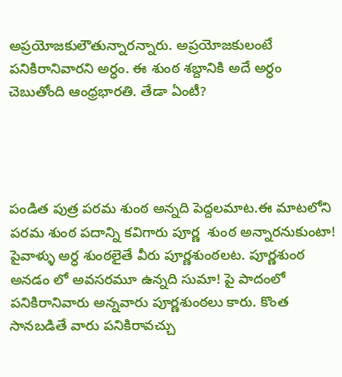అప్రయోజకులౌతున్నారన్నారు. అప్రయోజకులంటే పనికిరానివారని అర్ధం. ఈ శుంఠ శబ్దానికి అదే అర్ధం చెబుతోంది ఆంధ్రభారతి. తేడా ఏంటీ?




పండిత పుత్ర పరమ శుంఠ అన్నది పెద్దలమాట.ఈ మాటలోని పరమ శుంఠ పదాన్ని కవిగారు పూర్ణ  శుంఠ అన్నారనుకుంటా! పైవాళ్ళు అర్ధ శుంఠలైతే వీరు పూర్ణశుంఠలట. పూర్ణశుంఠ అనడం లో అవసరమూ ఉన్నది సుమా! పై పాదంలో పనికిరానివారు అన్నవారు పూర్ణశుంఠలు కారు. కొంత సానబడితే వారు పనికిరావచ్చు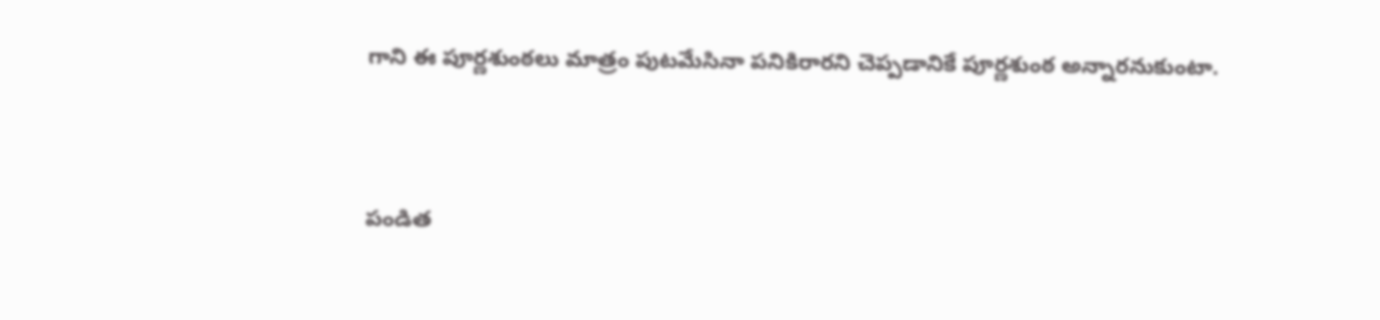గాని ఈ పూర్ణశుంఠలు మాత్రం పుటమేసినా పనికిరారని చెప్పడానికే పూర్ణశుంఠ అన్నారనుకుంటా.




పండిత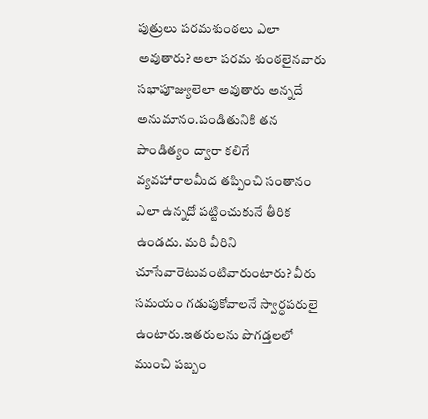పుత్రులు పరమశుంఠలు ఎలా అవుతారు? అలా పరమ శుంఠలైనవారు సభాపూజ్యులెలా అవుతారు అన్నదే అనుమానం.పండితునికి తన పాండిత్యం ద్వారా కలిగే వ్యవహారాలమీద తప్పించి సంతానం ఎలా ఉన్నదో పట్టించుకునే తీరిక ఉండదు. మరి వీరిని చూసేవారెటువంటివారుంటారు? వీరు సమయం గడుపుకోవాలనే స్వార్ధపరులై ఉంటారు.ఇతరులను పొగడ్తలలో ముంచి పబ్బం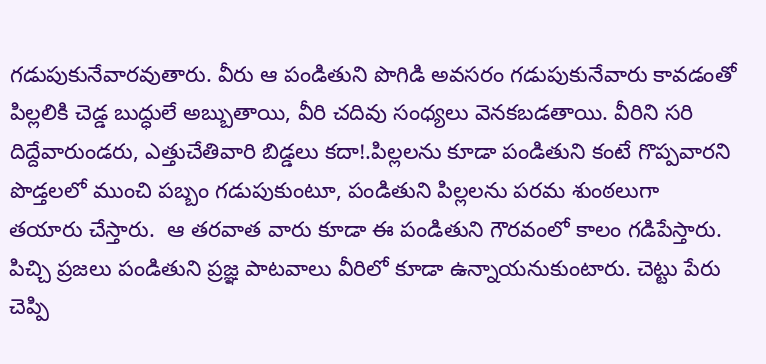గడుపుకునేవారవుతారు. వీరు ఆ పండితుని పొగిడి అవసరం గడుపుకునేవారు కావడంతో పిల్లలికి చెడ్డ బుద్ధులే అబ్బుతాయి, వీరి చదివు సంధ్యలు వెనకబడతాయి. వీరిని సరి దిద్దేవారుండరు, ఎత్తుచేతివారి బిడ్డలు కదా!.పిల్లలను కూడా పండితుని కంటే గొప్పవారని పొడ్తలలో ముంచి పబ్బం గడుపుకుంటూ, పండితుని పిల్లలను పరమ శుంఠలుగా తయారు చేస్తారు.  ఆ తరవాత వారు కూడా ఈ పండితుని గౌరవంలో కాలం గడిపేస్తారు. పిచ్చి ప్రజలు పండితుని ప్రజ్ఞ పాటవాలు వీరిలో కూడా ఉన్నాయనుకుంటారు. చెట్టు పేరు చెప్పి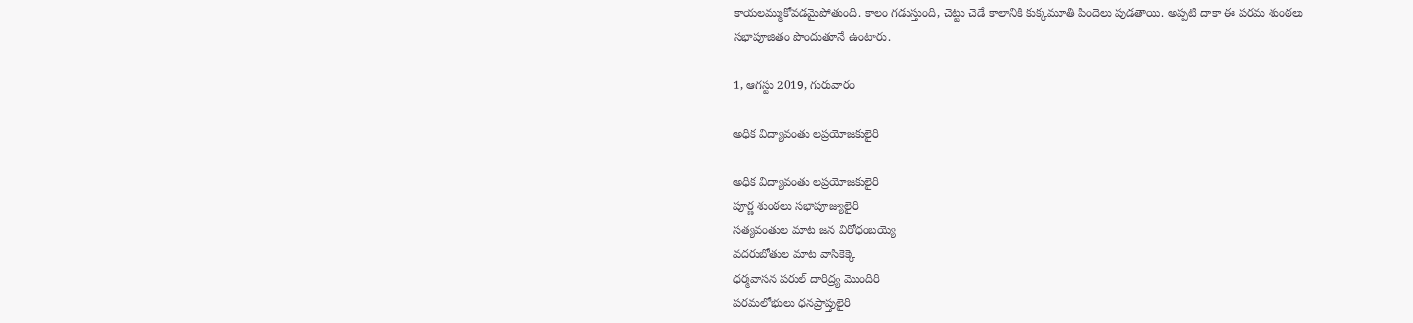కాయలమ్ముకోవడమైపోతుంది. కాలం గడుస్తుంది, చెట్టు చెడే కాలానికి కుక్కమూతి పిందెలు పుడతాయి. అప్పటి దాకా ఈ పరమ శుంఠలు సభాపూజితం పొందుతూనే ఉంటారు.

1, ఆగస్టు 2019, గురువారం

అధిక విద్యావంతు లప్రయోజకులైరి

అధిక విద్యావంతు లప్రయోజకులైరి
పూర్ణ శుంఠలు సభాపూజ్యులైరి
సత్యవంతుల మాట జన విరోధంబయ్యె
వదరుబోతుల మాట వాసికెక్కె
ధర్మవాసన పరుల్ దారిద్ర్య మొందిరి
పరమలోభులు ధనప్రాప్తులైరి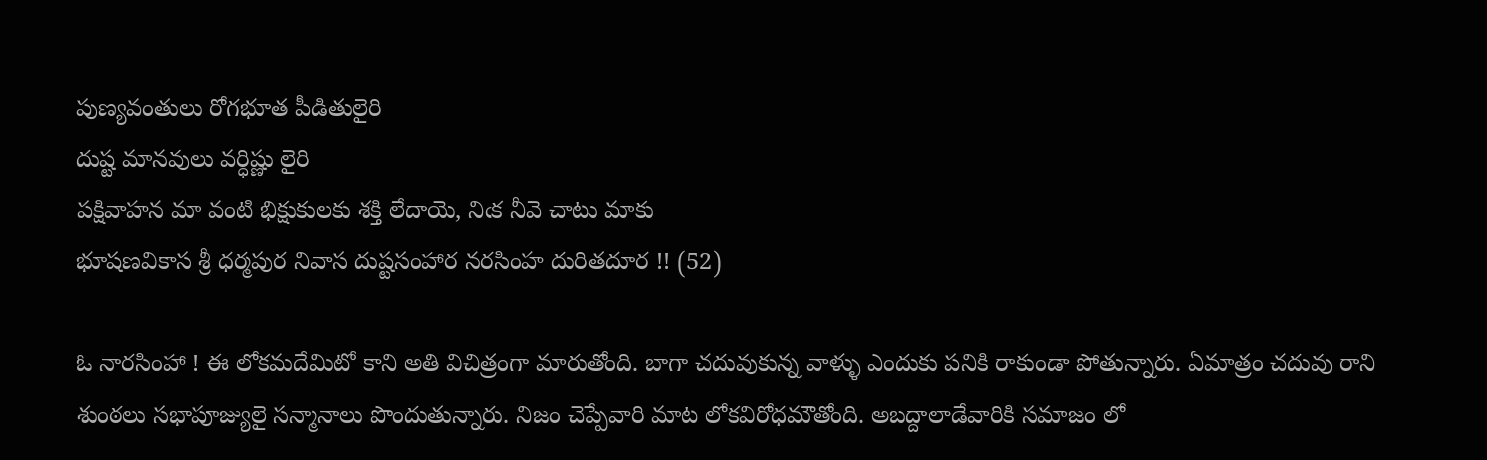పుణ్యవంతులు రోగభూత పీడితులైరి
దుష్ట మానవులు వర్ధిష్ణు లైరి
పక్షివాహన మా వంటి భిక్షుకులకు శక్తి లేదాయె, నిఁక నీవె చాటు మాకు
భూషణవికాస శ్రీ ధర్మపుర నివాస దుష్టసంహార నరసింహ దురితదూర !! (52)

ఓ నారసింహా ! ఈ లోకమదేమిటో కాని అతి విచిత్రంగా మారుతోంది. బాగా చదువుకున్న వాళ్ళు ఎందుకు పనికి రాకుండా పోతున్నారు. ఏమాత్రం చదువు రాని శుంఠలు సభాపూజ్యులై సన్మానాలు పొందుతున్నారు. నిజం చెప్పేవారి మాట లోకవిరోధమౌతోంది. అబద్దాలాడేవారికి సమాజం లో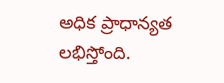అధిక ప్రాధాన్యత లభిస్తోంది.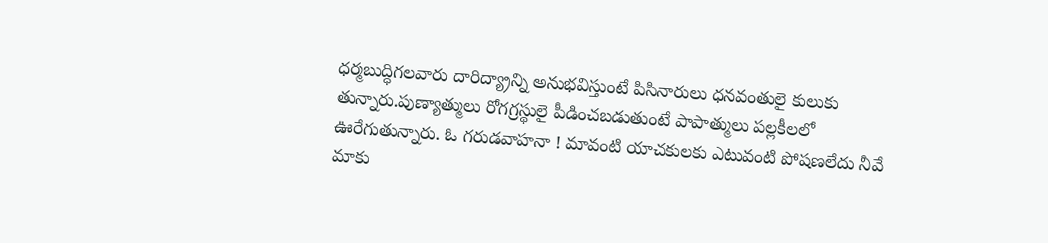ధర్మబుద్ధిగలవారు దారిద్య్రాన్ని అనుభవిస్తుంటే పిసినారులు ధనవంతులై కులుకు తున్నారు.పుణ్యాత్ములు రోగగ్రస్థులై పీడించబడుతుంటే పాపాత్ములు పల్లకీలలో ఊరేగుతున్నారు. ఓ గరుడవాహనా ! మావంటి యాచకులకు ఎటువంటి పోషణలేదు నీవే మాకు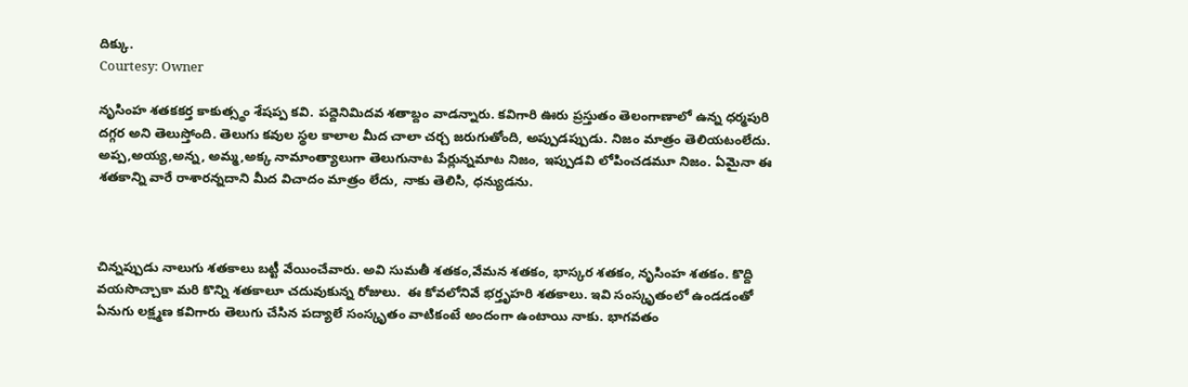దిక్కు.
Courtesy: Owner

నృసింహ శతకకర్త కాకుత్స్థం శేషప్ప కవి. పద్దెనిమిదవ శతాబ్దం వాడన్నారు. కవిగారి ఊరు ప్రస్తుతం తెలంగాణాలో ఉన్న ధర్మపురి దగ్గర అని తెలుస్తోంది. తెలుగు కవుల స్థల కాలాల మీద చాలా చర్చ జరుగుతోంది, అప్పుడప్పుడు. నిజం మాత్రం తెలియటంలేదు. అప్ప,అయ్య,అన్న, అమ్మ,అక్క నామాంత్యాలుగా తెలుగునాట పేర్లున్నమాట నిజం, ఇప్పుడవి లోపించడమూ నిజం. ఏమైనా ఈ శతకాన్ని వారే రాశారన్నదాని మీద విచాదం మాత్రం లేదు, నాకు తెలిసి, ధన్యుడను.



చిన్నప్పుడు నాలుగు శతకాలు బట్టీ వేయించేవారు. అవి సుమతీ శతకం,వేమన శతకం, భాస్కర శతకం, నృసింహ శతకం. కొద్ది వయసొచ్చాకా మరి కొన్ని శతకాలూ చదువుకున్న రోజులు.  ఈ కోవలోనివే భర్తృహరి శతకాలు. ఇవి సంస్కృతంలో ఉండడంతో ఏనుగు లక్ష్మణ కవిగారు తెలుగు చేసిన పద్యాలే సంస్కృతం వాటికంటే అందంగా ఉంటాయి నాకు. భాగవతం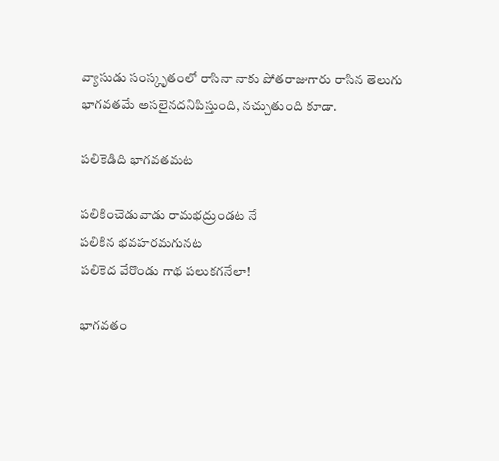వ్యాసుడు సంస్కృతంలో రాసినా నాకు పోతరాజుగారు రాసిన తెలుగు భాగవతమే అసలైనదనిపిస్తుంది, నచ్చుతుంది కూడా.

పలికెడిది భాగవతమట

పలికించెడువాడు రామభద్రుండట నే
పలికిన భవహరమగునట
పలికెద వేరొండు గాథ పలుకగనేలా!

భాగవతం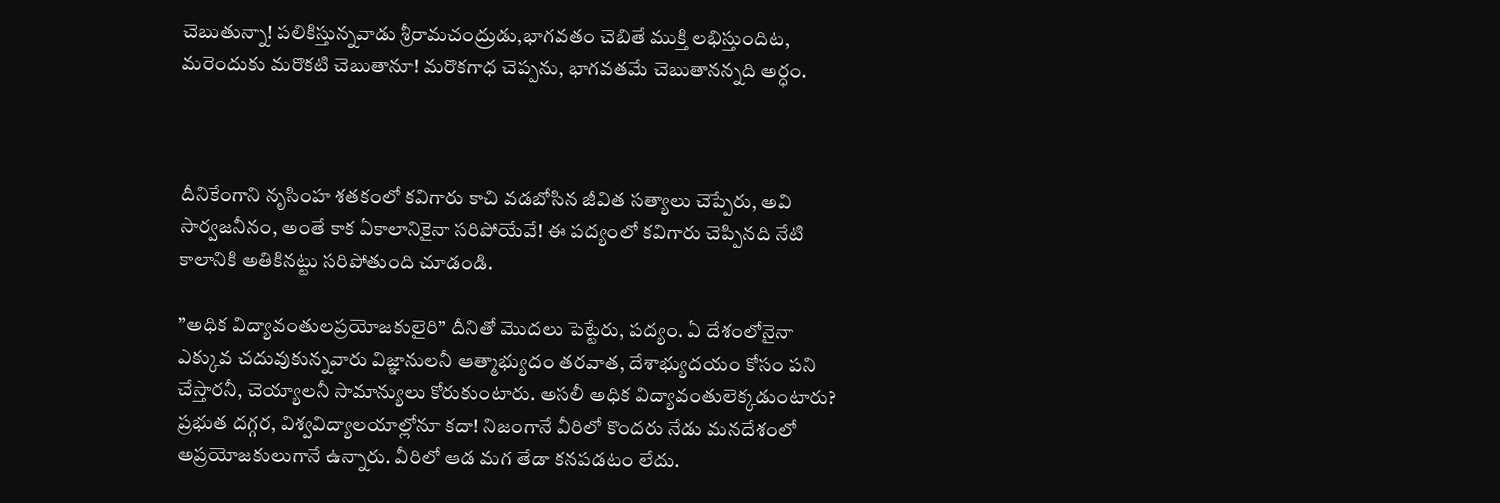చెబుతున్నా! పలికిస్తున్నవాడు శ్రీరామచంద్రుడు,భాగవతం చెబితే ముక్తి లభిస్తుందిట, మరెందుకు మరొకటి చెబుతానూ! మరొకగాధ చెప్పను, భాగవతమే చెబుతానన్నది అర్ధం.



దీనికేంగాని నృసింహ శతకంలో కవిగారు కాచి వడబోసిన జీవిత సత్యాలు చెప్పేరు, అవి సార్వజనీనం, అంతే కాక ఏకాలానికైనా సరిపోయేవే! ఈ పద్యంలో కవిగారు చెప్పినది నేటి కాలానికి అతికినట్టు సరిపోతుంది చూడండి.

”అధిక విద్యావంతులప్రయోజకులైరి” దీనితో మొదలు పెట్టేరు, పద్యం. ఏ దేశంలోనైనా ఎక్కువ చదువుకున్నవారు విజ్ఞానులనీ ఆత్మాభ్యుదం తరవాత, దేశాభ్యుదయం కోసం పని చేస్తారనీ, చెయ్యాలనీ సామాన్యులు కోరుకుంటారు. అసలీ అధిక విద్యావంతులెక్కడుంటారు? ప్రభుత దగ్గర, విశ్వవిద్యాలయాల్లోనూ కదా! నిజంగానే వీరిలో కొందరు నేడు మనదేశంలో అప్రయోజకులుగానే ఉన్నారు. వీరిలో ఆడ మగ తేడా కనపడటం లేదు.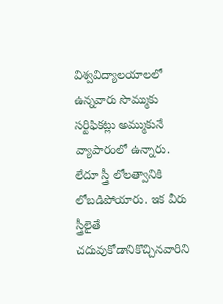విశ్వవిద్యాలయాలలో ఉన్నవారు సొమ్ముకు సర్టిఫికట్లు అమ్ముకునే వ్యాపారంలో ఉన్నారు. లేదూ స్త్రీ లోలత్వానికి లోబడిపోయారు. ఇక వీరు స్త్రీలైతే చదువుకోడానికొచ్చినవారిని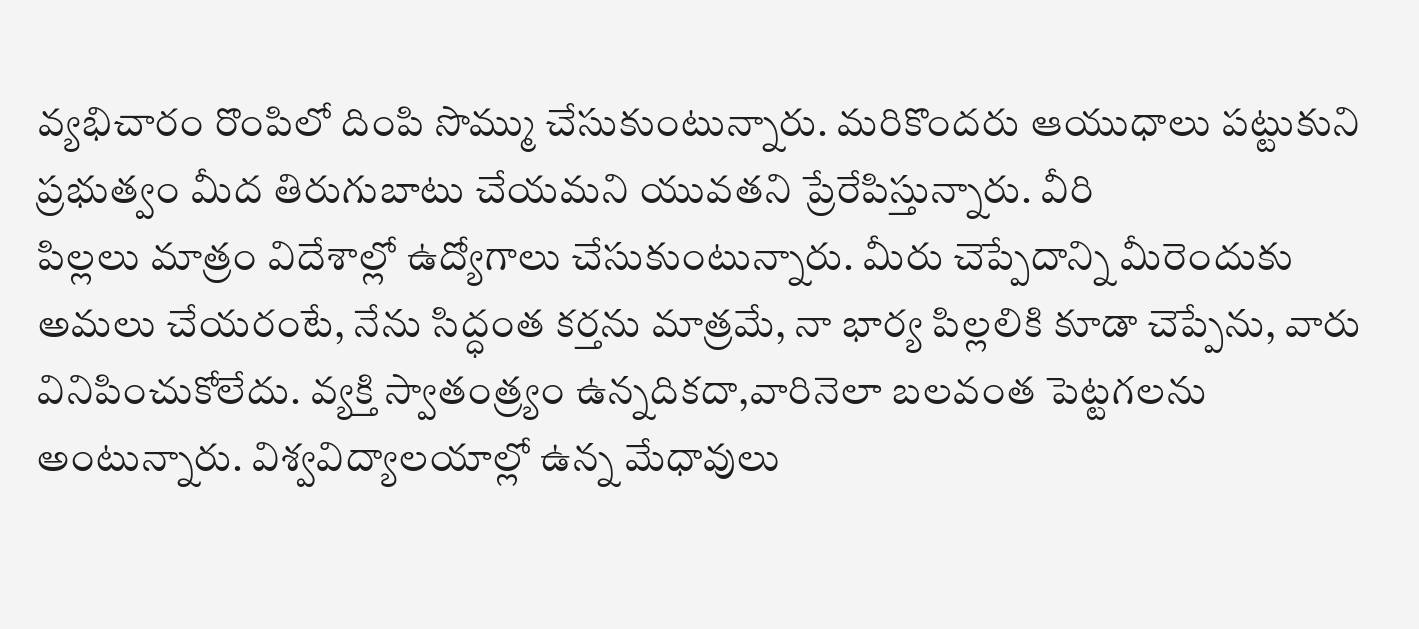వ్యభిచారం రొంపిలో దింపి సొమ్ము చేసుకుంటున్నారు. మరికొందరు ఆయుధాలు పట్టుకుని ప్రభుత్వం మీద తిరుగుబాటు చేయమని యువతని ప్రేరేపిస్తున్నారు. వీరి
పిల్లలు మాత్రం విదేశాల్లో ఉద్యోగాలు చేసుకుంటున్నారు. మీరు చెప్పేదాన్ని మీరెందుకు అమలు చేయరంటే, నేను సిద్ధంత కర్తను మాత్రమే, నా భార్య పిల్లలికి కూడా చెప్పేను, వారు వినిపించుకోలేదు. వ్యక్తి స్వాతంత్ర్యం ఉన్నదికదా,వారినెలా బలవంత పెట్టగలను అంటున్నారు. విశ్వవిద్యాలయాల్లో ఉన్న మేధావులు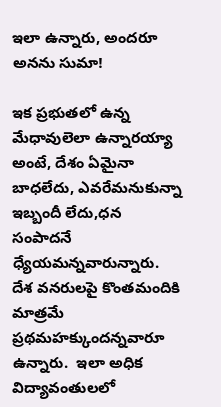ఇలా ఉన్నారు, అందరూ అనను సుమా!

ఇక ప్రభుతలో ఉన్న మేధావులెలా ఉన్నారయ్యా అంటే, దేశం ఏమైనా బాధలేదు, ఎవరేమనుకున్నా ఇబ్బందీ లేదు,ధన సంపాదనే ధ్యేయమన్నవారున్నారు.  దేశ వనరులపై కొంతమందికి మాత్రమే ప్రథమహక్కుందన్నవారూ ఉన్నారు.  ఇలా అధిక విద్యావంతులలో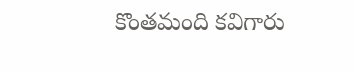కొంతమంది కవిగారు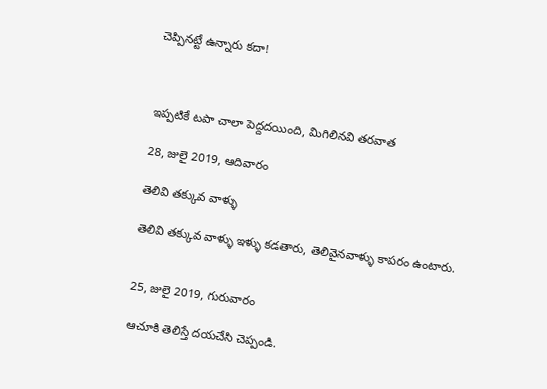చెప్పినట్టే ఉన్నారు కదా!



ఇప్పటికే టపా చాలా పెద్దదయింది, మిగిలినవి తరవాత

28, జులై 2019, ఆదివారం

తెలివి తక్కువ వాళ్ళు

తెలివి తక్కువ వాళ్ళు ఇళ్ళు కడతారు, తెలివైనవాళ్ళు కాపరం ఉంటారు.


25, జులై 2019, గురువారం

ఆచూకి తెలిస్తే దయచేసి చెప్పండి.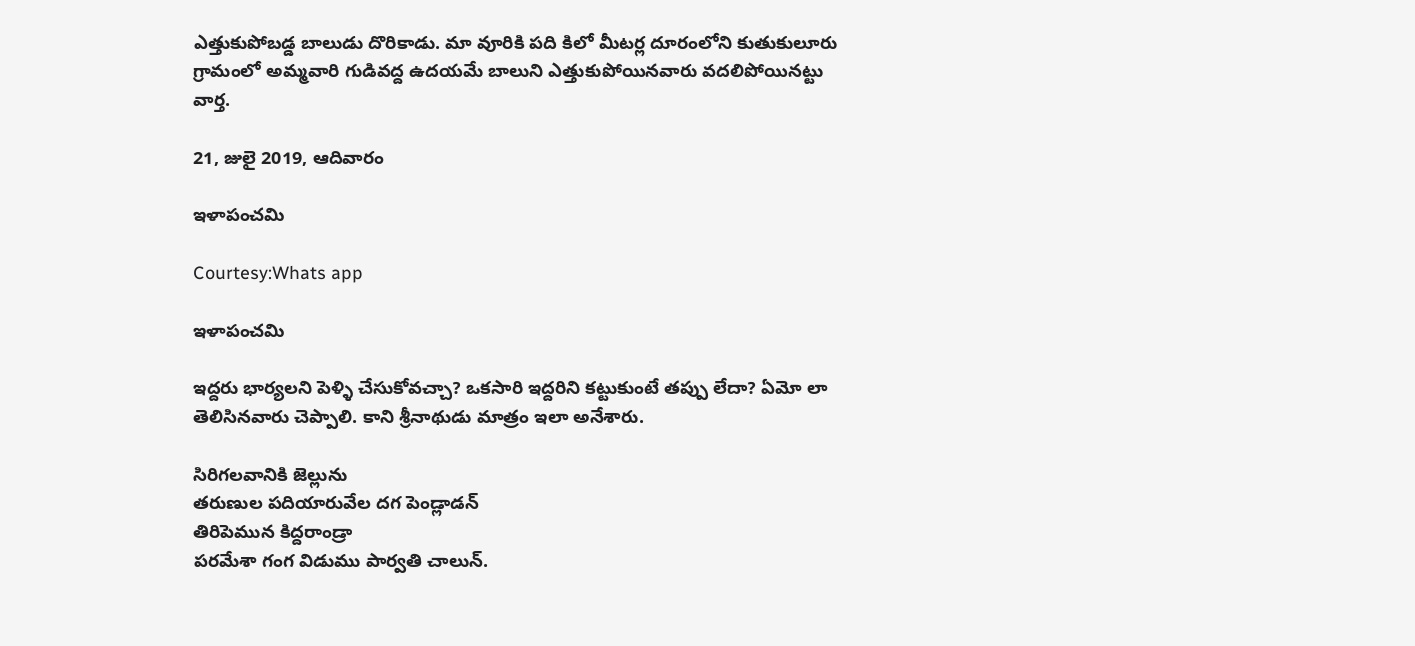ఎత్తుకుపోబడ్డ బాలుడు దొరికాడు. మా వూరికి పది కిలో మీటర్ల దూరంలోని కుతుకులూరు గ్రామంలో అమ్మవారి గుడివద్ద ఉదయమే బాలుని ఎత్తుకుపోయినవారు వదలిపోయినట్టు వార్త.

21, జులై 2019, ఆదివారం

ఇళాపంచమి

Courtesy:Whats app

ఇళాపంచమి

ఇద్దరు భార్యలని పెళ్ళి చేసుకోవచ్చా? ఒకసారి ఇద్దరిని కట్టుకుంటే తప్పు లేదా? ఏమో లా తెలిసినవారు చెప్పాలి. కాని శ్రీనాథుడు మాత్రం ఇలా అనేశారు.

సిరిగలవానికి జెల్లును
తరుణుల పదియారువేల దగ పెండ్లాడన్
తిరిపెమున కిద్దరాండ్రా
పరమేశా గంగ విడుము పార్వతి చాలున్.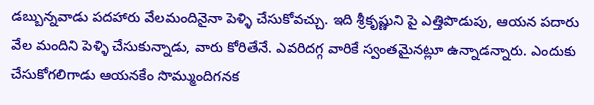డబ్బున్నవాడు పదహారు వేలమందినైనా పెళ్ళి చేసుకోవచ్చు. ఇది శ్రీకృష్ణుని పై ఎత్తిపొడుపు, ఆయన పదారు వేల మందిని పెళ్ళి చేసుకున్నాడు, వారు కోరితేనే. ఎవరిదగ్గ వారికే స్వంతమైనట్లూ ఉన్నాడన్నారు. ఎందుకు చేసుకోగలిగాడు ఆయనకేం సొమ్ముందిగనక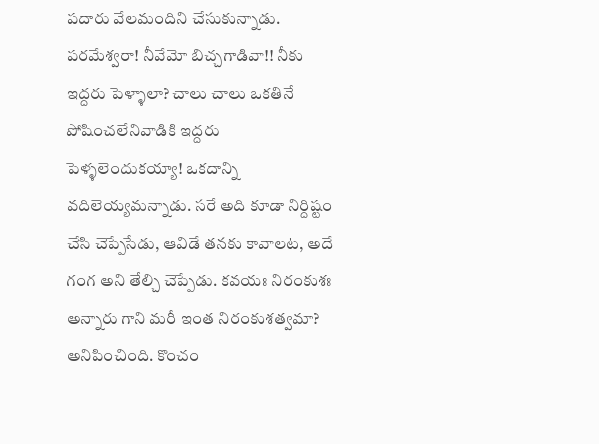పదారు వేలమందిని చేసుకున్నాడు. పరమేశ్వరా! నీవేమో బిచ్చగాడివా!! నీకు ఇద్దరు పెళ్ళాలా? చాలు చాలు ఒకతినే పోషించలేనివాడికి ఇద్దరు పెళ్ళలెందుకయ్యా! ఒకదాన్ని వదిలెయ్యమన్నాడు. సరే అది కూడా నిర్దిష్టం చేసి చెప్పేసేడు, ఆవిడే తనకు కావాలట, అదే గంగ అని తేల్చి చెప్పేడు. కవయః నిరంకుశః అన్నారు గాని మరీ ఇంత నిరంకుశత్వమా? అనిపించింది. కొంచం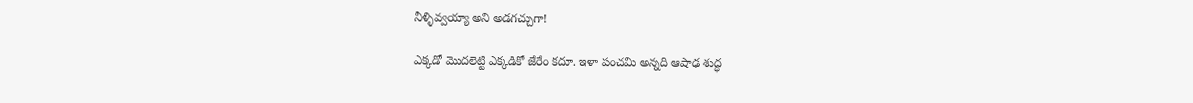నీళ్ళివ్వయ్యా అని అడగచ్చుగా!

ఎక్కడో మొదలెట్టి ఎక్కడికో జేరేం కదూ. ఇళా పంచమి అన్నది ఆషాఢ శుద్ధ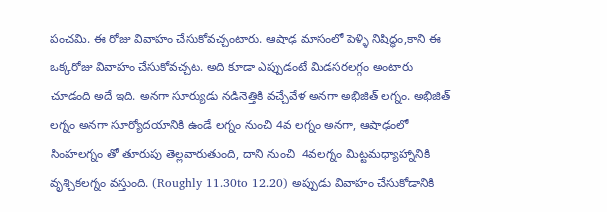పంచమి. ఈ రోజు వివాహం చేసుకోవచ్చంటారు. ఆషాఢ మాసంలో పెళ్ళి నిషిద్ధం,కాని ఈ ఒక్కరోజు వివాహం చేసుకోవచ్చట. అది కూడా ఎప్పుడంటే మిడసరలగ్గం అంటారు చూడంది అదే ఇది. అనగా సూర్యుడు నడినెత్తికి వచ్చేవేళ అనగా అభిజిత్ లగ్నం. అభిజిత్ లగ్నం అనగా సూర్యోదయానికి ఉండే లగ్నం నుంచి 4వ లగ్నం అనగా, ఆషాఢంలో సింహలగ్నం తో తూరుపు తెల్లవారుతుంది, దాని నుంచి  4వలగ్నం మిట్టమధ్యాహ్నానికి  వృశ్చికలగ్నం వస్తుంది. (Roughly 11.30to 12.20) అప్పుడు వివాహం చేసుకోడానికి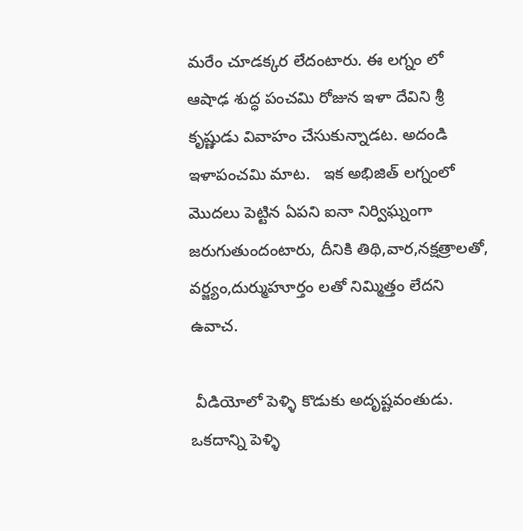మరేం చూడక్కర లేదంటారు. ఈ లగ్నం లో ఆషాఢ శుద్ధ పంచమి రోజున ఇళా దేవిని శ్రీ కృష్ణుడు వివాహం చేసుకున్నాడట. అదండి ఇళాపంచమి మాట.   ఇక అభిజిత్ లగ్నంలో మొదలు పెట్టిన ఏపని ఐనా నిర్విఘ్నంగా జరుగుతుందంటారు, దీనికి తిథి,వార,నక్షత్రాలతో, వర్జ్యం,దుర్ముహూర్తం లతో నిమ్మిత్తం లేదని ఉవాచ.

 వీడియోలో పెళ్ళి కొడుకు అదృష్టవంతుడు. ఒకదాన్ని పెళ్ళి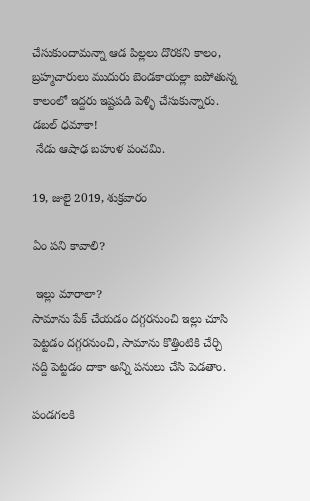చేసుకుందామన్నా ఆడ పిల్లలు దొరకని కాలం, బ్రహ్మచారులు ముదురు బెండకాయల్లా ఐపోతున్న కాలంలో ఇద్దరు ఇష్టపడి పెళ్ళి చేసుకున్నారు. డబల్ ధమాకా!
 నేడు ఆషాఢ బహుళ పంచమి.

19, జులై 2019, శుక్రవారం

ఏం పని కావాలి?

 ఇల్లు మారాలా?
సామాను పేక్ చేయడం దగ్గరనుంచి ఇల్లు చూసి పెట్టడం దగ్గరనుంచి, సామాను కొత్తింటికి చేర్చి సద్ది పెట్టడం దాకా అన్ని పనులు చేసి పెడతాం.

పండగలకి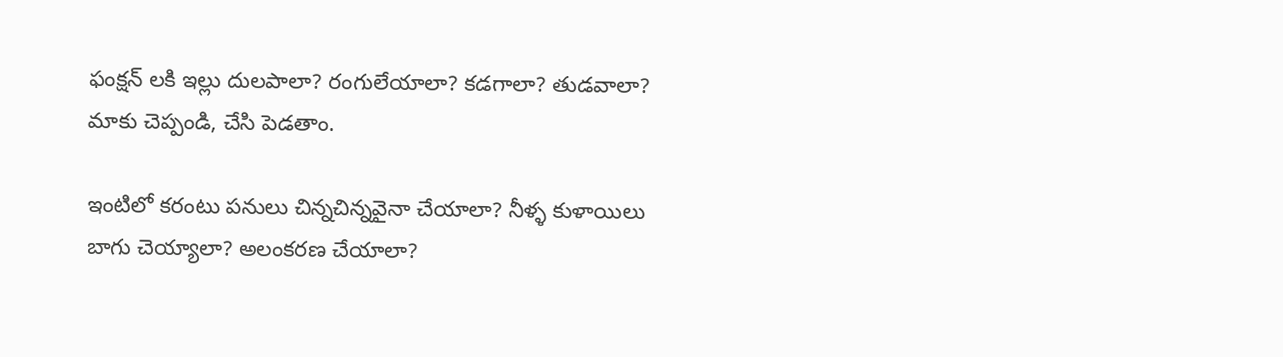ఫంక్షన్ లకి ఇల్లు దులపాలా? రంగులేయాలా? కడగాలా? తుడవాలా? మాకు చెప్పండి, చేసి పెడతాం.

ఇంటిలో కరంటు పనులు చిన్నచిన్నవైనా చేయాలా? నీళ్ళ కుళాయిలు బాగు చెయ్యాలా? అలంకరణ చేయాలా?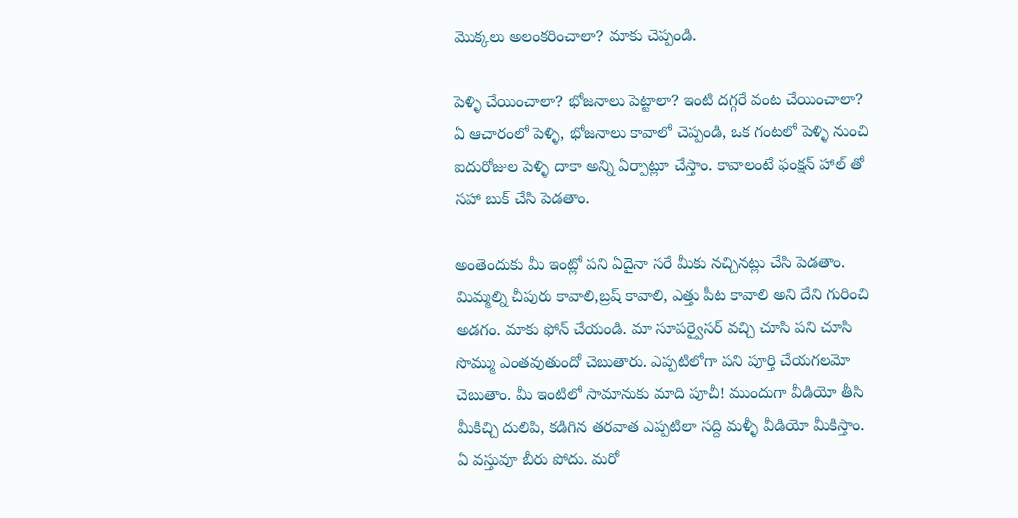మొక్కలు అలంకరించాలా? మాకు చెప్పండి.

పెళ్ళి చేయించాలా? భోజనాలు పెట్టాలా? ఇంటి దగ్గరే వంట చేయించాలా? ఏ ఆచారంలో పెళ్ళి, భోజనాలు కావాలో చెప్పండి, ఒక గంటలో పెళ్ళి నుంచి ఐదురోజుల పెళ్ళి దాకా అన్ని ఏర్పాట్లూ చేస్తాం. కావాలంటే ఫంక్షన్ హాల్ తో సహా బుక్ చేసి పెడతాం.

అంతెందుకు మీ ఇంట్లో పని ఏదైనా సరే మీకు నచ్చినట్లు చేసి పెడతాం. మిమ్మల్ని చీపురు కావాలి,బ్రష్ కావాలి, ఎత్తు పీట కావాలి అని దేని గురించి అడగం. మాకు ఫోన్ చేయండి. మా సూపర్వైసర్ వచ్చి చూసి పని చూసి సొమ్ము ఎంతవుతుందో చెబుతారు. ఎప్పటిలోగా పని పూర్తి చేయగలమో చెబుతాం. మీ ఇంటిలో సామానుకు మాది పూచీ! ముందుగా వీడియో తీసి మీకిచ్చి దులిపి, కడిగిన తరవాత ఎప్పటిలా సద్ది మళ్ళీ వీడియో మీకిస్తాం. ఏ వస్తువూ బీరు పోదు. మరో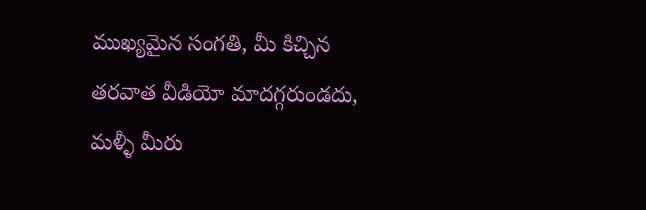ముఖ్యమైన సంగతి, మీ కిచ్చిన తరవాత వీడియో మాదగ్గరుండదు, మళ్ళీ మీరు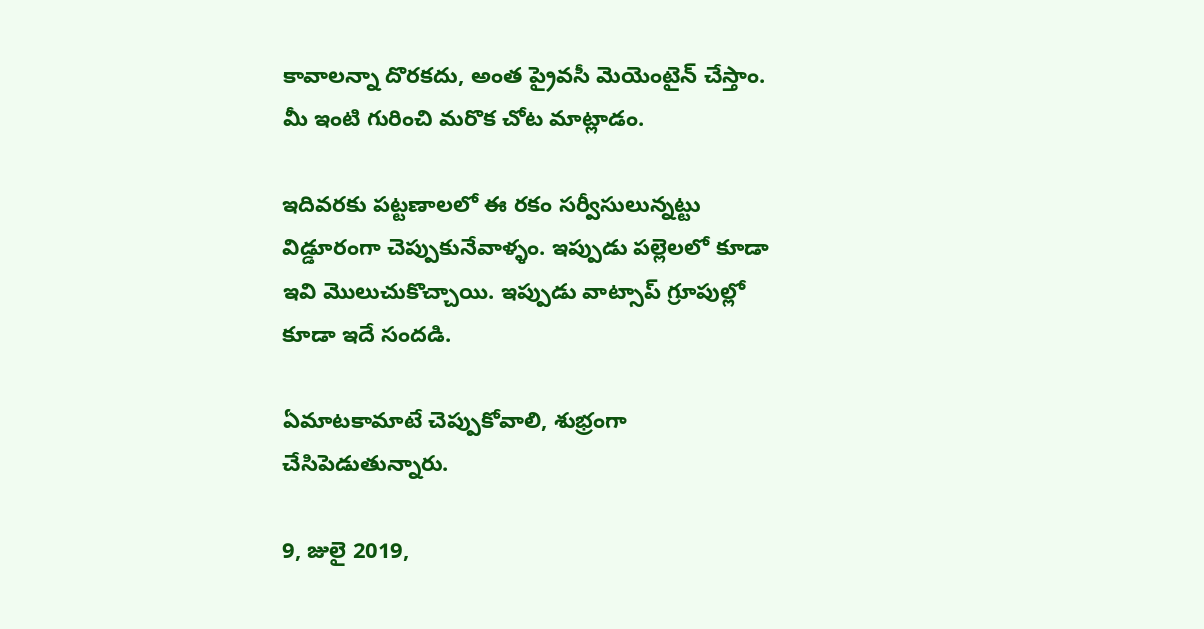కావాలన్నా దొరకదు, అంత ప్రైవసీ మెయెంటైన్ చేస్తాం. మీ ఇంటి గురించి మరొక చోట మాట్లాడం.

ఇదివరకు పట్టణాలలో ఈ రకం సర్వీసులున్నట్టు విడ్డూరంగా చెప్పుకునేవాళ్ళం. ఇప్పుడు పల్లెలలో కూడా ఇవి మొలుచుకొచ్చాయి. ఇప్పుడు వాట్సాప్ గ్రూపుల్లో కూడా ఇదే సందడి.

ఏమాటకామాటే చెప్పుకోవాలి, శుభ్రంగా చేసిపెడుతున్నారు.

9, జులై 2019,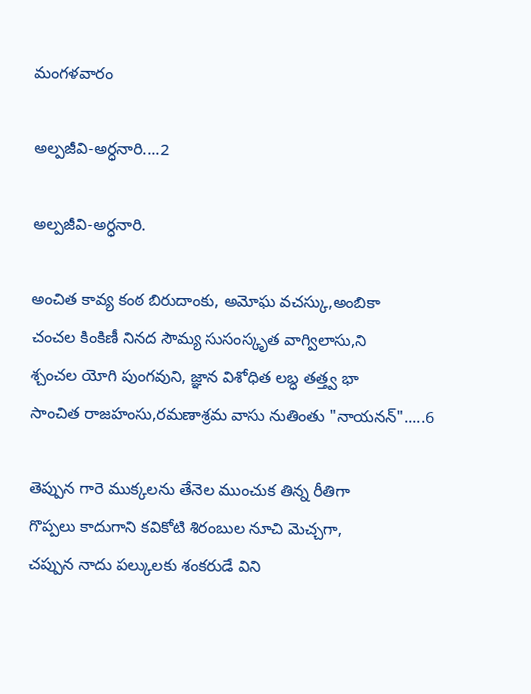మంగళవారం

అల్పజీవి-అర్ధనారి....2

అల్పజీవి-అర్ధనారి.

అంచిత కావ్య కంఠ బిరుదాంకు, అమోఘ వచస్కు,అంబికా
చంచల కింకిణీ నినద సౌమ్య సుసంస్కృత వాగ్విలాసు,ని
శ్చంచల యోగి పుంగవుని, జ్ఞాన విశోధిత లబ్ధ తత్త్వ భా
సాంచిత రాజహంసు,రమణాశ్రమ వాసు నుతింతు "నాయనన్".....6

తెప్పున గారె ముక్కలను తేనెల ముంచుక తిన్న రీతిగా
గొప్పలు కాదుగాని కవికోటి శిరంబుల నూచి మెచ్చగా,
చప్పున నాదు పల్కులకు శంకరుడే విని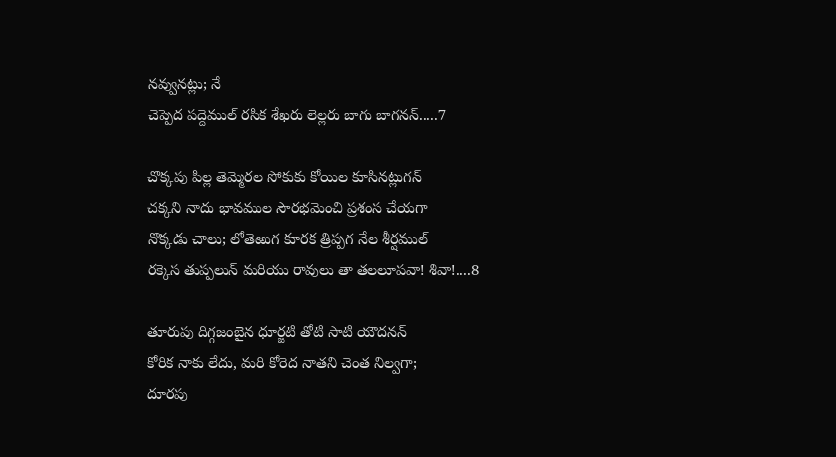నవ్వునట్లు; నే
చెప్పెద పద్దెముల్ రసిక శేఖరు లెల్లరు బాగు బాగనన్.....7

చొక్కపు పిల్ల తెమ్మెరల సోకుకు కోయిల కూసినట్లుగన్
చక్కని నాదు భావముల సౌరభమెంచి ప్రశంస చేయగా
నొక్కడు చాలు; లోతెఱుగ కూరక త్రిప్పగ నేల శీర్షముల్
రక్కెస తుప్పలున్ మరియు రావులు తా తలలూపవా! శివా!....8

తూరుపు దిగ్గజంబైన ధూర్జటి తోటి సాటి యౌదనన్
కోరిక నాకు లేదు, మరి కోరెద నాతని చెంత నిల్వగా;
దూరపు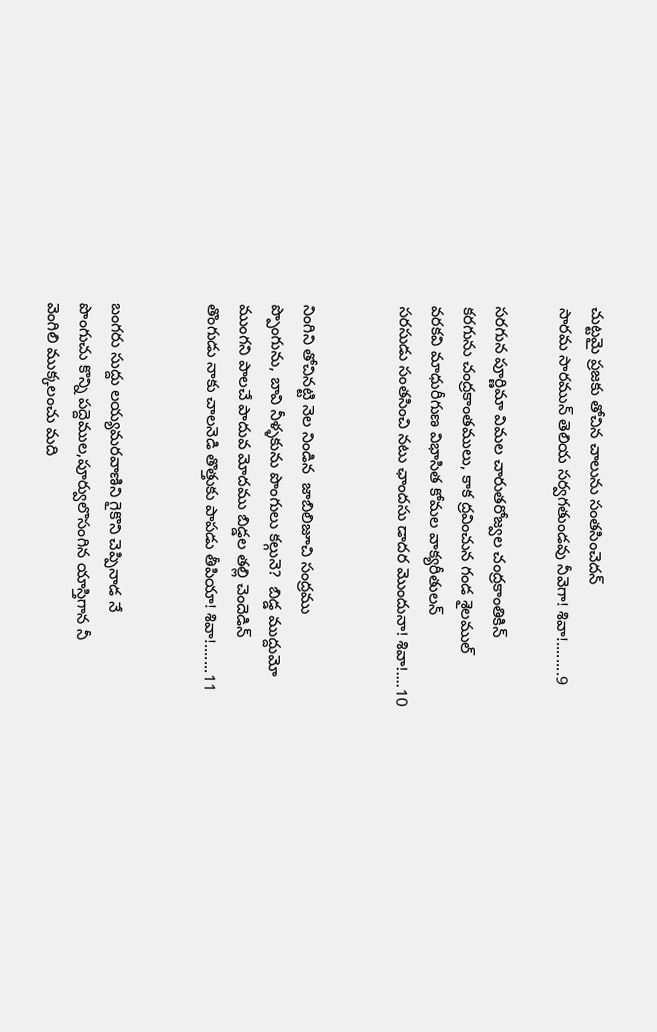చుట్టమై ప్రజకు తోచిన చాలును సంతసించెదన్
సారమ సారమున్ తెలియ సర్వగతుండవు నీవెగా! శివా!........9

సరగున పూర్ణిమా విమల చారుతరోజ్వల చంద్రకాంతికిన్
కరగును చంద్రకాంతములు, కాక ద్రవించున గండ శైలముల్
వరకవి మాధురీగుణ విభాసిత కోమల వాక్యరీతులన్
సరసుడు సంతసించి నటు ఛాందసు డాదర మొందునా! శివా!....10


నింగిని తోచినట్టి నెల నిండిన  జాబిలిజూచి సంద్రము
ప్పొంగును, బావి నీళ్ళకును పొంగులు కల్గునె?  బిడ్డ ముద్దుమో
ముంగని పాలచే పాదువ మోదము బిడ్డల తల్లి చెందెడిన్
తొంగుడు నాకు చాలనెడి తొత్తుకు పాపడు తీపియా! శివా!.......11


బంగరు సుద్దు లయ్యమరవాణిని గైకొని చెప్పినాడ నే
పొంగుచు కొన్ని పద్దెముల,పూర్వులొసంగిన యాస్తిగాన నీ
వెంగిలి ముక్కలంచు మది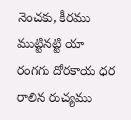నెంచకు, కీరము ముట్టినట్టి యా
రంగగు దోరకాయ ధర రాలిన రుచ్యము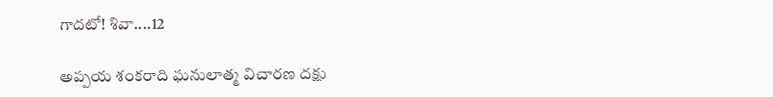గాదటో! శివా....12

అప్పయ శంకరాది ఘనులాత్మ విచారణ దక్షు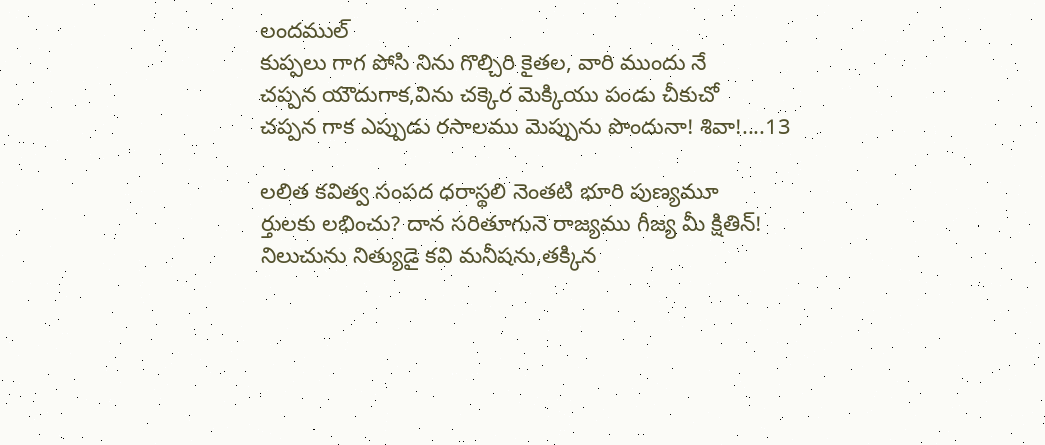లందముల్
కుప్పలు గాగ పోసి నిను గొల్చిరి కైతల, వారి ముందు నే
చప్పన యౌదుగాక,విను చక్కెర మెక్కియు పండు చీకుచో
చప్పన గాక ఎప్పుడు రసాలము మెప్పును పొందునా! శివా!....13

లలిత కవిత్వ సంపద ధరాస్థలి నెంతటి భూరి పుణ్యమూ
ర్తులకు లభించు? దాన సరితూగునె రాజ్యము గీజ్య మీ క్షితిన్!
నిలుచును నిత్యుడై కవి మనీషను,తక్కిన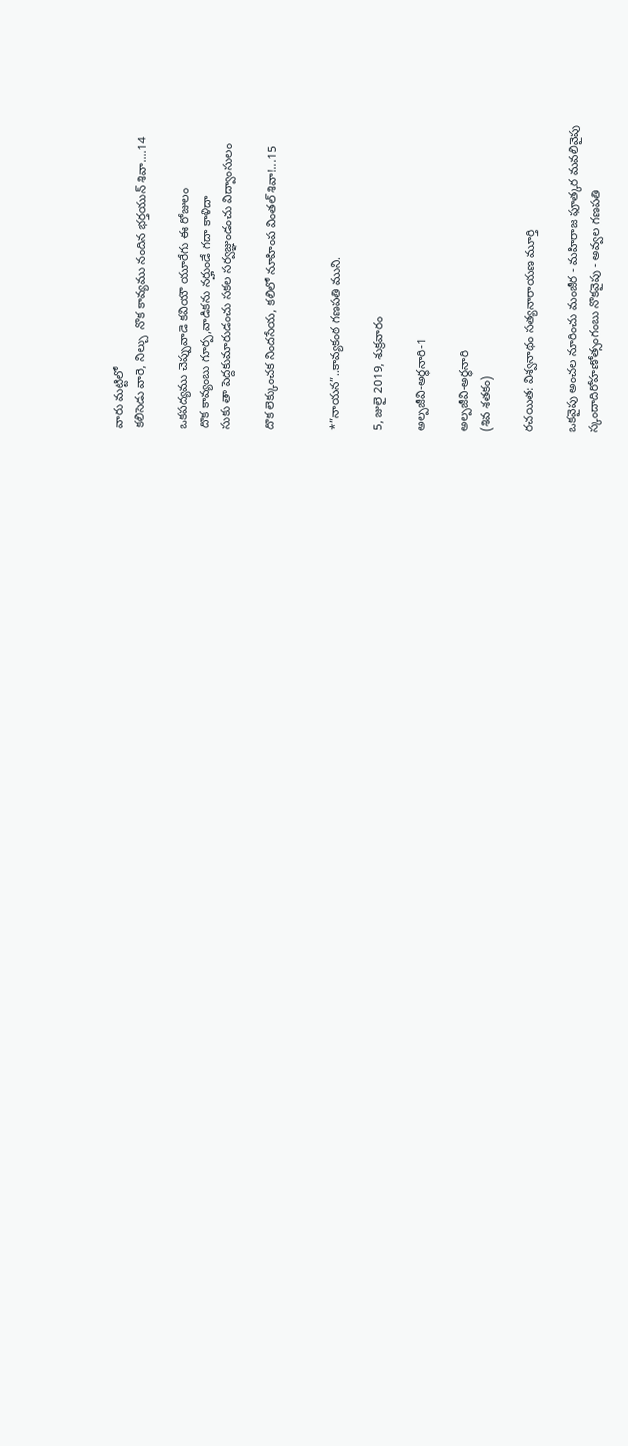వారు మట్టిలో
కలిసెడు వారె, నిల్చు  నొక కావ్యము నందిన భర్తయున్ శివా....14

ఒకపద్యము చెప్పువాడె కవియౌ యూరేగు ఈ రోజులం
దొక కావ్యంబు గూర్ప,వాడికను నర్హుండే గదా కాళిదా
సుకు తా పెద్దకుమారుడంచు సకల సర్వజ్ఞుండంచు విద్వాంసులం

దొక లెక్కుంచక నిందసేయ, కలిలో నూహింప వింతల్ శివా!...15


*”నాయన”..కావ్యకంఠ గణపతి ముని.

5, జులై 2019, శుక్రవారం

అల్పజీవి-అర్ధనారి-1

అల్పజీవి-అర్ధనారి
(శివ శతకం)

రచయిత: విశ్వనాథం సత్యనారాయణ మూర్తి

ఒకవైపు అంచల నూరించు మంజీర - మహిరాజ ఫూత్కర మవలివైపు
స్కందాదిరోహణోత్సంగంబు నొకవైపు - అవ్వల గణపతి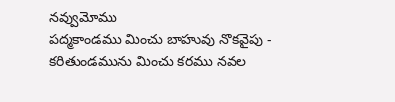నవ్వుమోము
పద్మకాండము మించు బాహువు నొకవైపు - కరితుండమును మించు కరము నవల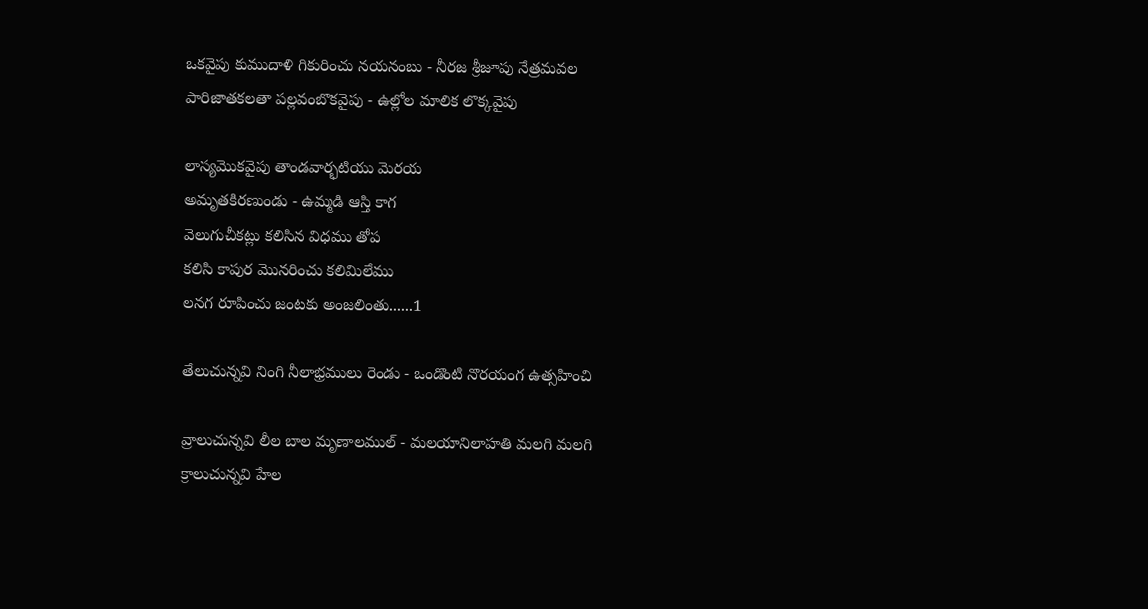ఒకవైపు కుముదాళి గికురించు నయనంబు - నీరజ శ్రీజూపు నేత్రమవల
పారిజాతకలతా పల్లవంబొకవైపు - ఉల్లోల మాలిక లొక్కవైపు

లాస్యమొకవైపు తాండవార్భటియు మెరయ
అమృతకిరణుండు - ఉమ్మడి ఆస్తి కాగ
వెలుగుచీకట్లు కలిసిన విధము తోప
కలిసి కాపుర మొనరించు కలిమిలేము
లనగ రూపించు జంటకు అంజలింతు......1

తేలుచున్నవి నింగి నీలాభ్రములు రెండు - ఒండొంటి నొరయంగ ఉత్సహించి

వ్రాలుచున్నవి లీల బాల మృణాలముల్ - మలయానిలాహతి మలగి మలగి
క్రాలుచున్నవి హేల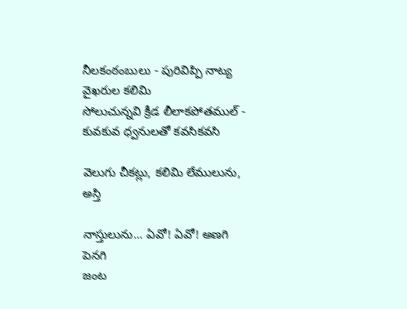నీలకంఠంబులు - పురివిప్పి నాట్య వైఖరుల కలిమి
సోలుచున్నవి క్రీడ లీలాకపోతముల్ - కువకువ ధ్వనులతో కవసికవసి

వెలుగు చీకట్లు, కలిమి లేములును, అస్తి

నాస్తులును... ఏవో! ఏవో! అణగి పెనగి
జంట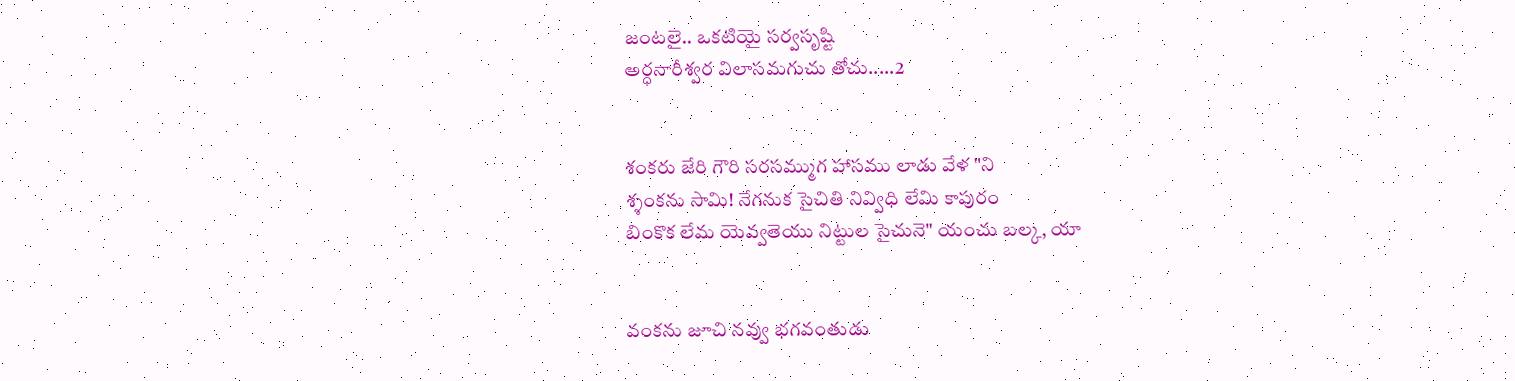జంటలై.. ఒకటియై సర్వసృష్టి
అర్ధనారీశ్వర విలాసమగుచు తోచు.....2


శంకరు జేరి గౌరి సరసమ్ముగ హాసము లాడు వేళ "ని
శ్శంకను సామి! నేగనుక సైచితి నివ్విధి లేమి కాపురం
బింకొక లేమ యెవ్వతెయు నిట్టుల సైచునె" యంచు బల్క, యా


వంకను జూచి నవ్వు భగవంతుడు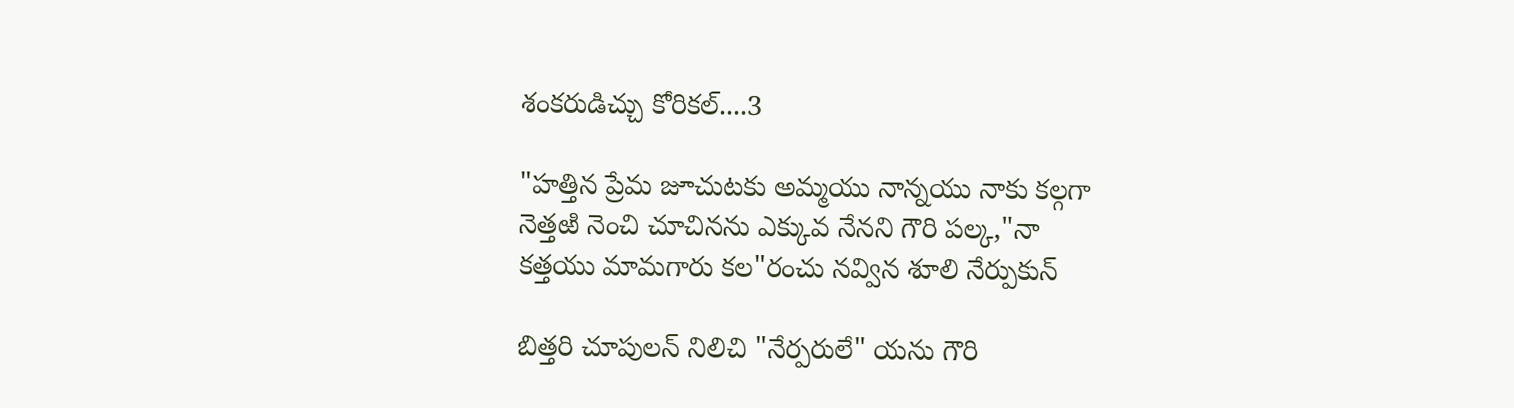శంకరుడిచ్చు కోరికల్....3

"హత్తిన ప్రేమ జూచుటకు అమ్మయు నాన్నయు నాకు కల్గగా
నెత్తఱి నెంచి చూచినను ఎక్కువ నేనని గౌరి పల్క,"నా
కత్తయు మామగారు కల"రంచు నవ్విన శూలి నేర్పుకున్

బిత్తరి చూపులన్ నిలిచి "నేర్పరులే" యను గౌరి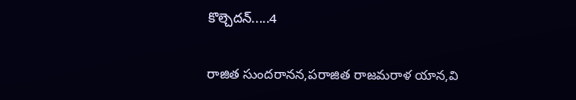కొల్చెదన్.....4

రాజిత సుందరానన,పరాజిత రాజమరాళ యాన,వి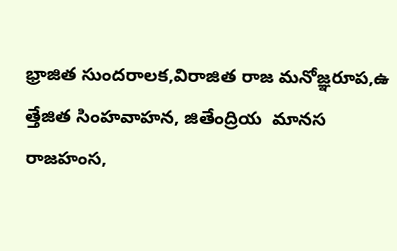భ్రాజిత సుందరాలక,విరాజిత రాజ మనోజ్ఞరూప,ఉ
త్తేజిత సింహవాహన, జితేంద్రియ  మానస రాజహంస,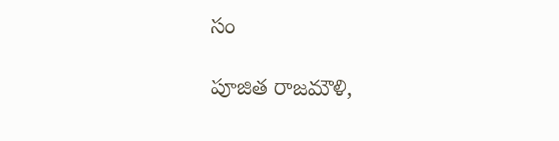సం

పూజిత రాజమౌళి,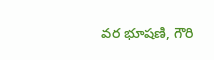వర భూషణి, గౌరి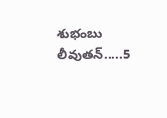శుభంబు లీవుతన్.....5